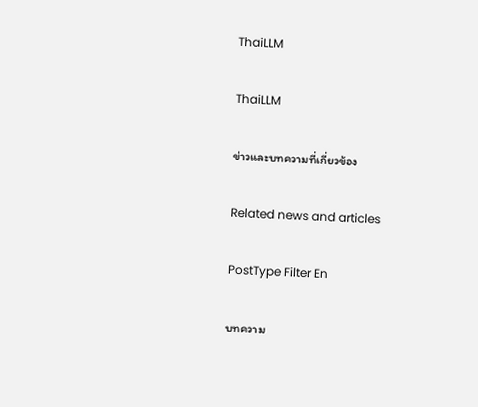ThaiLLM

ThaiLLM

ข่าวและบทความที่เกี่ยวข้อง

Related news and articles

PostType Filter En

บทความ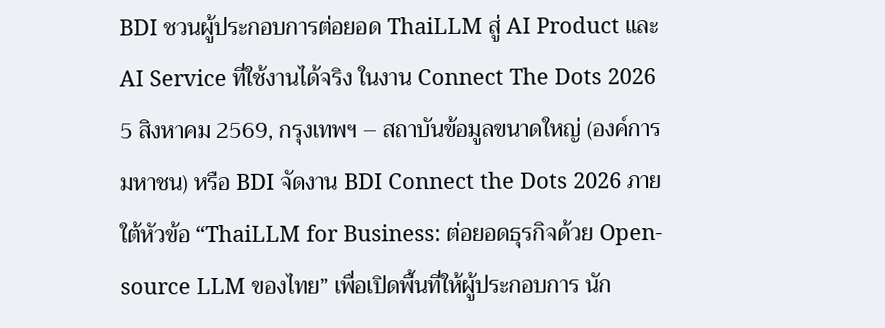BDI ชวนผู้ประกอบการต่อยอด ThaiLLM สู่ AI Product และ AI Service ที่ใช้งานได้จริง ในงาน Connect The Dots 2026
5 สิงหาคม 2569, กรุงเทพฯ – สถาบันข้อมูลขนาดใหญ่ (องค์การมหาชน) หรือ BDI จัดงาน BDI Connect the Dots 2026 ภายใต้หัวข้อ “ThaiLLM for Business: ต่อยอดธุรกิจด้วย Open-source LLM ของไทย” เพื่อเปิดพื้นที่ให้ผู้ประกอบการ นัก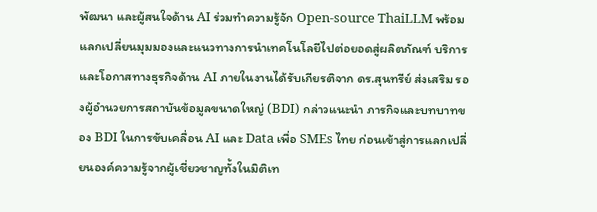พัฒนา และผู้สนใจด้าน AI ร่วมทำความรู้จัก Open-source ThaiLLM พร้อมแลกเปลี่ยนมุมมองและแนวทางการนำเทคโนโลยีไปต่อยอดสู่ผลิตภัณฑ์ บริการ และโอกาสทางธุรกิจด้าน AI ภายในงานได้รับเกียรติจาก ดร.สุนทรีย์ ส่งเสริม รองผู้อำนวยการสถาบันข้อมูลขนาดใหญ่ (BDI) กล่าวแนะนำ ภารกิจและบทบาทของ BDI ในการขับเคลื่อน AI และ Data เพื่อ SMEs ไทย ก่อนเข้าสู่การแลกเปลี่ยนองค์ความรู้จากผู้เชี่ยวชาญทั้งในมิติเท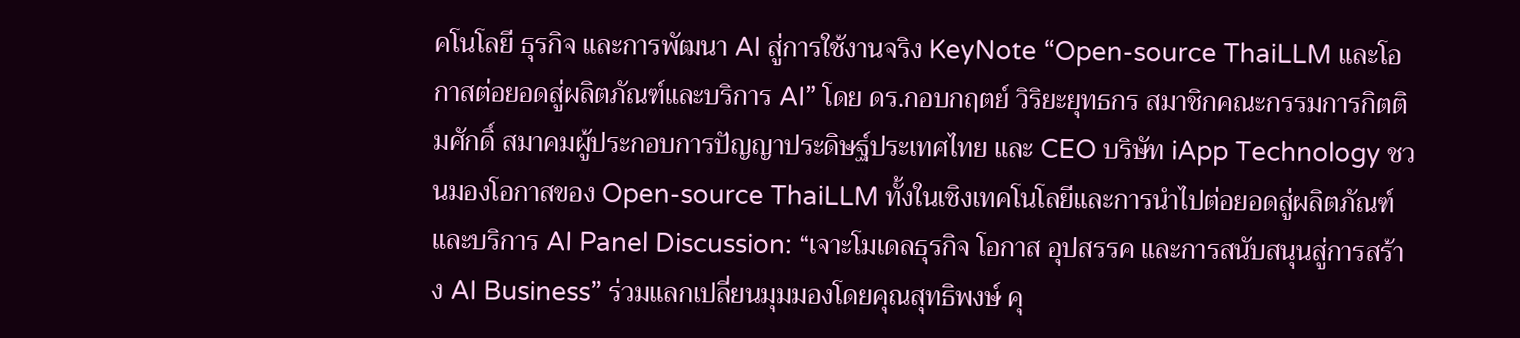คโนโลยี ธุรกิจ และการพัฒนา AI สู่การใช้งานจริง KeyNote “Open-source ThaiLLM และโอกาสต่อยอดสู่ผลิตภัณฑ์และบริการ AI” โดย ดร.กอบกฤตย์ วิริยะยุทธกร สมาชิกคณะกรรมการกิตติมศักดิ์ สมาคมผู้ประกอบการปัญญาประดิษฐ์ประเทศไทย และ CEO บริษัท iApp Technology ชวนมองโอกาสของ Open-source ThaiLLM ทั้งในเชิงเทคโนโลยีและการนำไปต่อยอดสู่ผลิตภัณฑ์และบริการ AI Panel Discussion: “เจาะโมเดลธุรกิจ โอกาส อุปสรรค และการสนับสนุนสู่การสร้าง AI Business” ร่วมแลกเปลี่ยนมุมมองโดยคุณสุทธิพงษ์ คุ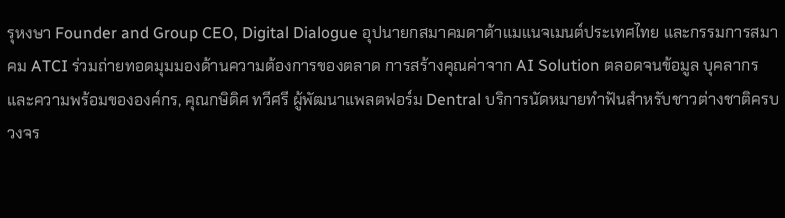รุหงษา Founder and Group CEO, Digital Dialogue อุปนายกสมาคมดาต้าแมแนจเมนต์ประเทศไทย และกรรมการสมาคม ATCI ร่วมถ่ายทอดมุมมองด้านความต้องการของตลาด การสร้างคุณค่าจาก AI Solution ตลอดจนข้อมูล บุคลากร และความพร้อมขององค์กร, คุณกษิดิศ ทวีศรี ผู้พัฒนาแพลตฟอร์ม Dentral บริการนัดหมายทำฟันสำหรับชาวต่างชาติครบวงจร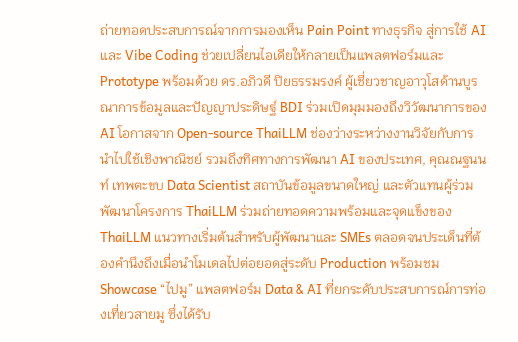ถ่ายทอดประสบการณ์จากการมองเห็น Pain Point ทางธุรกิจ สู่การใช้ AI และ Vibe Coding ช่วยเปลี่ยนไอเดียให้กลายเป็นแพลตฟอร์มและ Prototype พร้อมด้วย ดร.อภิวดี ปิยธรรมรงค์ ผู้เชี่ยวชาญอาวุโสด้านบูรณาการข้อมูลและปัญญาประดิษฐ์ BDI ร่วมเปิดมุมมองถึงวิวัฒนาการของ AI โอกาสจาก Open-source ThaiLLM ช่องว่างระหว่างงานวิจัยกับการนำไปใช้เชิงพาณิชย์ รวมถึงทิศทางการพัฒนา AI ของประเทศ, คุณณฐนนท์ เทพตะขบ Data Scientist สถาบันข้อมูลขนาดใหญ่ และตัวแทนผู้ร่วมพัฒนาโครงการ ThaiLLM ร่วมถ่ายทอดความพร้อมและจุดแข็งของ ThaiLLM แนวทางเริ่มต้นสำหรับผู้พัฒนาและ SMEs ตลอดจนประเด็นที่ต้องคำนึงถึงเมื่อนำโมเดลไปต่อยอดสู่ระดับ Production พร้อมชม Showcase “ไปมู” แพลตฟอร์ม Data & AI ที่ยกระดับประสบการณ์การท่องเที่ยวสายมู ซึ่งได้รับ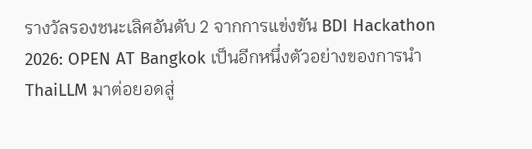รางวัลรองชนะเลิศอันดับ 2 จากการแข่งขัน BDI Hackathon 2026: OPEN AT Bangkok เป็นอีกหนึ่งตัวอย่างของการนำ ThaiLLM มาต่อยอดสู่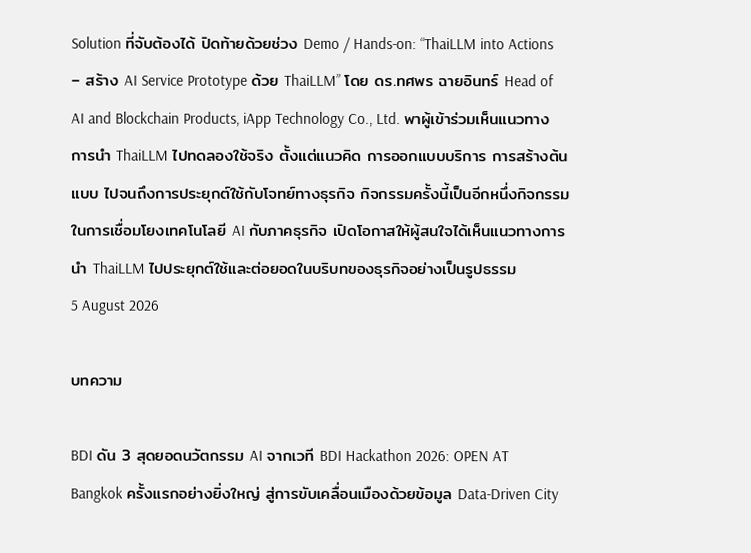Solution ที่จับต้องได้ ปิดท้ายด้วยช่วง Demo / Hands-on: “ThaiLLM into Actions – สร้าง AI Service Prototype ด้วย ThaiLLM” โดย ดร.ทศพร ฉายอินทร์ Head of AI and Blockchain Products, iApp Technology Co., Ltd. พาผู้เข้าร่วมเห็นแนวทางการนำ ThaiLLM ไปทดลองใช้จริง ตั้งแต่แนวคิด การออกแบบบริการ การสร้างต้นแบบ ไปจนถึงการประยุกต์ใช้กับโจทย์ทางธุรกิจ กิจกรรมครั้งนี้เป็นอีกหนึ่งกิจกรรมในการเชื่อมโยงเทคโนโลยี AI กับภาคธุรกิจ เปิดโอกาสให้ผู้สนใจได้เห็นแนวทางการนำ ThaiLLM ไปประยุกต์ใช้และต่อยอดในบริบทของธุรกิจอย่างเป็นรูปธรรม
5 August 2026

บทความ

BDI ดัน 3 สุดยอดนวัตกรรม AI จากเวที BDI Hackathon 2026: OPEN AT Bangkok ครั้งแรกอย่างยิ่งใหญ่ สู่การขับเคลื่อนเมืองด้วยข้อมูล Data-Driven City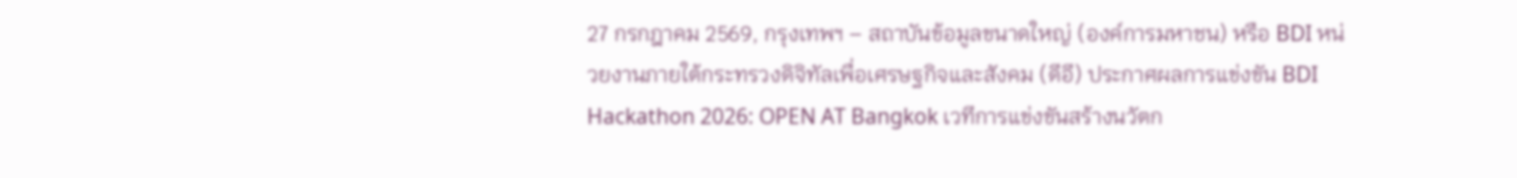27 กรกฎาคม 2569, กรุงเทพฯ – สถาบันข้อมูลขนาดใหญ่ (องค์การมหาชน) หรือ BDI หน่วยงานภายใต้กระทรวงดิจิทัลเพื่อเศรษฐกิจและสังคม (ดีอี) ประกาศผลการแข่งขัน BDI Hackathon 2026: OPEN AT Bangkok เวทีการแข่งขันสร้างนวัตก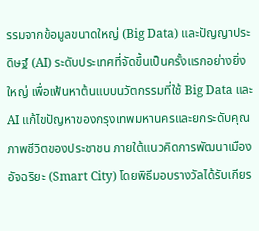รรมจากข้อมูลขนาดใหญ่ (Big Data) และปัญญาประดิษฐ์ (AI) ระดับประเทศที่จัดขึ้นเป็นครั้งแรกอย่างยิ่งใหญ่ เพื่อเฟ้นหาต้นแบบนวัตกรรมที่ใช้ Big Data และ AI แก้ไขปัญหาของกรุงเทพมหานครและยกระดับคุณภาพชีวิตของประชาชน ภายใต้แนวคิดการพัฒนาเมืองอัจฉริยะ (Smart City) โดยพิธีมอบรางวัลได้รับเกียร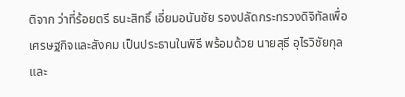ติจาก ว่าที่ร้อยตรี ธนะสิทธิ์ เอี่ยมอนันชัย รองปลัดกระทรวงดิจิทัลเพื่อเศรษฐกิจและสังคม เป็นประธานในพิธี พร้อมด้วย นายสุธี อุไรวิชัยกุล และ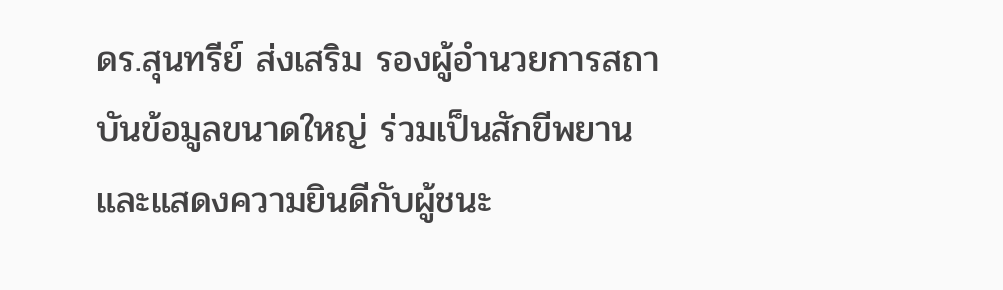ดร.สุนทรีย์ ส่งเสริม รองผู้อำนวยการสถาบันข้อมูลขนาดใหญ่ ร่วมเป็นสักขีพยานและแสดงความยินดีกับผู้ชนะ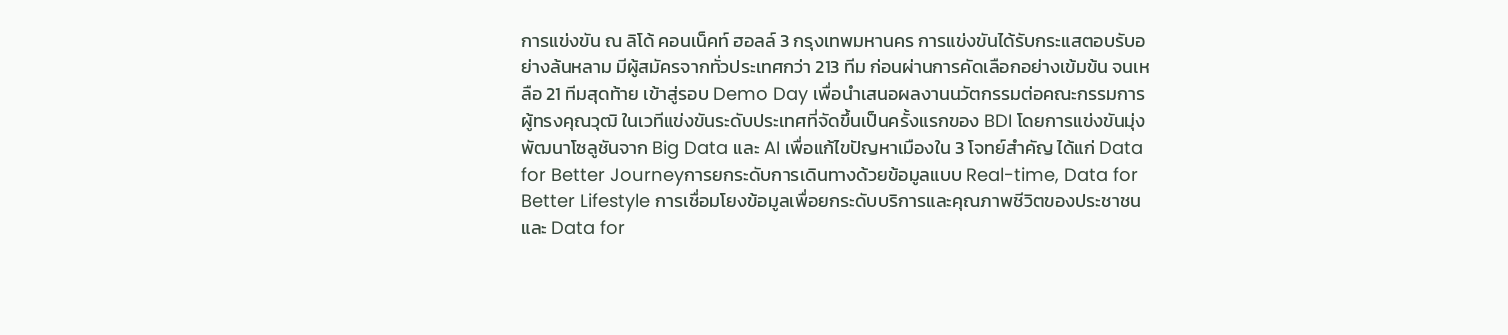การแข่งขัน ณ ลิโด้ คอนเน็คท์ ฮอลล์ 3 กรุงเทพมหานคร การแข่งขันได้รับกระแสตอบรับอย่างล้นหลาม มีผู้สมัครจากทั่วประเทศกว่า 213 ทีม ก่อนผ่านการคัดเลือกอย่างเข้มข้น จนเหลือ 21 ทีมสุดท้าย เข้าสู่รอบ Demo Day เพื่อนำเสนอผลงานนวัตกรรมต่อคณะกรรมการผู้ทรงคุณวุฒิ ในเวทีแข่งขันระดับประเทศที่จัดขึ้นเป็นครั้งแรกของ BDI โดยการแข่งขันมุ่งพัฒนาโซลูชันจาก Big Data และ AI เพื่อแก้ไขปัญหาเมืองใน 3 โจทย์สำคัญ ได้แก่ Data for Better Journeyการยกระดับการเดินทางด้วยข้อมูลแบบ Real-time, Data for Better Lifestyle การเชื่อมโยงข้อมูลเพื่อยกระดับบริการและคุณภาพชีวิตของประชาชน และ Data for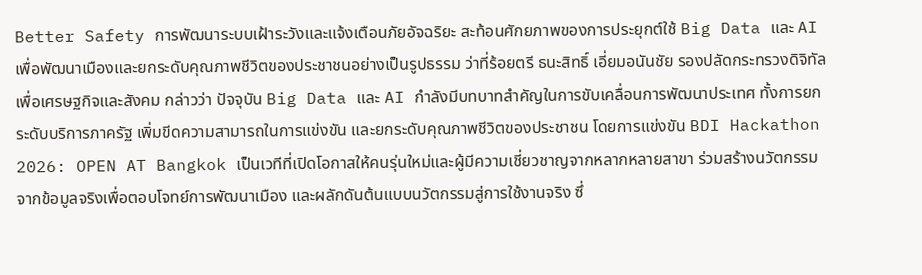Better Safety การพัฒนาระบบเฝ้าระวังและแจ้งเตือนภัยอัจฉริยะ สะท้อนศักยภาพของการประยุกต์ใช้ Big Data และ AI เพื่อพัฒนาเมืองและยกระดับคุณภาพชีวิตของประชาชนอย่างเป็นรูปธรรม ว่าที่ร้อยตรี ธนะสิทธิ์ เอี่ยมอนันชัย รองปลัดกระทรวงดิจิทัลเพื่อเศรษฐกิจและสังคม กล่าวว่า ปัจจุบัน Big Data และ AI กำลังมีบทบาทสำคัญในการขับเคลื่อนการพัฒนาประเทศ ทั้งการยกระดับบริการภาครัฐ เพิ่มขีดความสามารถในการแข่งขัน และยกระดับคุณภาพชีวิตของประชาชน โดยการแข่งขัน BDI Hackathon 2026: OPEN AT Bangkok เป็นเวทีที่เปิดโอกาสให้คนรุ่นใหม่และผู้มีความเชี่ยวชาญจากหลากหลายสาขา ร่วมสร้างนวัตกรรมจากข้อมูลจริงเพื่อตอบโจทย์การพัฒนาเมือง และผลักดันต้นแบบนวัตกรรมสู่การใช้งานจริง ซึ่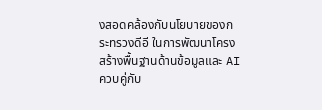งสอดคล้องกับนโยบายของกระทรวงดีอี ในการพัฒนาโครงสร้างพื้นฐานด้านข้อมูลและ AI ควบคู่กับ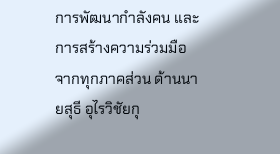การพัฒนากำลังคน และการสร้างความร่วมมือจากทุกภาคส่วน ด้านนายสุธี อุไรวิชัยกุ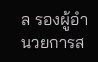ล รองผู้อำนวยการส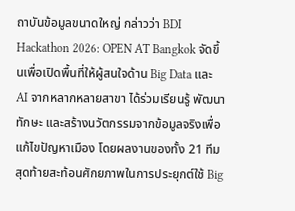ถาบันข้อมูลขนาดใหญ่ กล่าวว่า BDI Hackathon 2026: OPEN AT Bangkok จัดขึ้นเพื่อเปิดพื้นที่ให้ผู้สนใจด้าน Big Data และ AI จากหลากหลายสาขา ได้ร่วมเรียนรู้ พัฒนาทักษะ และสร้างนวัตกรรมจากข้อมูลจริงเพื่อแก้ไขปัญหาเมือง โดยผลงานของทั้ง 21 ทีมสุดท้ายสะท้อนศักยภาพในการประยุกต์ใช้ Big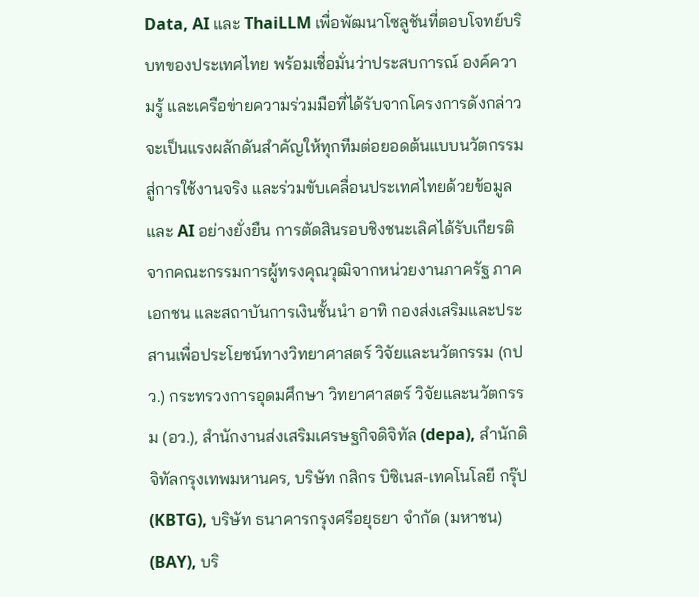Data, AI และ ThaiLLM เพื่อพัฒนาโซลูชันที่ตอบโจทย์บริบทของประเทศไทย พร้อมเชื่อมั่นว่าประสบการณ์ องค์ความรู้ และเครือข่ายความร่วมมือที่ได้รับจากโครงการดังกล่าว จะเป็นแรงผลักดันสำคัญให้ทุกทีมต่อยอดต้นแบบนวัตกรรมสู่การใช้งานจริง และร่วมขับเคลื่อนประเทศไทยด้วยข้อมูลและ AI อย่างยั่งยืน การตัดสินรอบชิงชนะเลิศได้รับเกียรติจากคณะกรรมการผู้ทรงคุณวุฒิจากหน่วยงานภาครัฐ ภาคเอกชน และสถาบันการเงินชั้นนำ อาทิ กองส่งเสริมและประสานเพื่อประโยชน์ทางวิทยาศาสตร์ วิจัยและนวัตกรรม (กปว.) กระทรวงการอุดมศึกษา วิทยาศาสตร์ วิจัยและนวัตกรรม (อว.), สำนักงานส่งเสริมเศรษฐกิจดิจิทัล (depa), สำนักดิจิทัลกรุงเทพมหานคร, บริษัท กสิกร บิซิเนส-เทคโนโลยี กรุ๊ป (KBTG), บริษัท ธนาคารกรุงศรีอยุธยา จำกัด (มหาชน) (BAY), บริ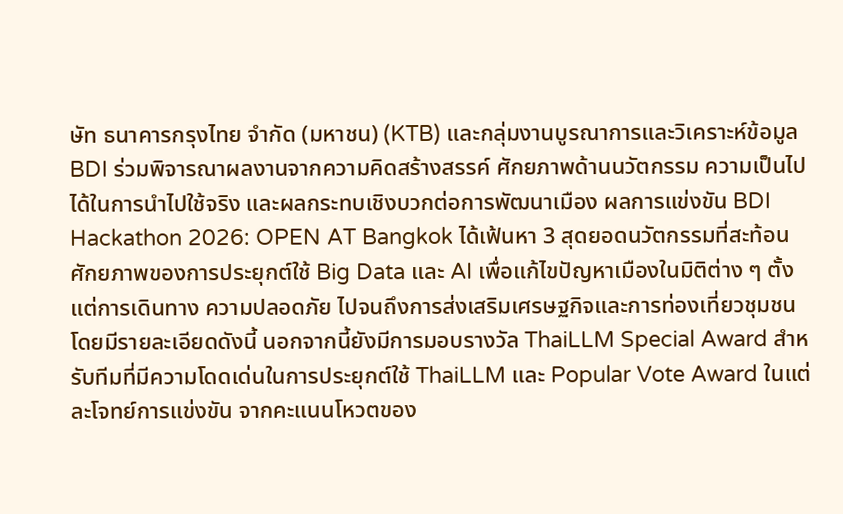ษัท ธนาคารกรุงไทย จำกัด (มหาชน) (KTB) และกลุ่มงานบูรณาการและวิเคราะห์ข้อมูล BDI ร่วมพิจารณาผลงานจากความคิดสร้างสรรค์ ศักยภาพด้านนวัตกรรม ความเป็นไปได้ในการนำไปใช้จริง และผลกระทบเชิงบวกต่อการพัฒนาเมือง ผลการแข่งขัน BDI Hackathon 2026: OPEN AT Bangkok ได้เฟ้นหา 3 สุดยอดนวัตกรรมที่สะท้อนศักยภาพของการประยุกต์ใช้ Big Data และ AI เพื่อแก้ไขปัญหาเมืองในมิติต่าง ๆ ตั้งแต่การเดินทาง ความปลอดภัย ไปจนถึงการส่งเสริมเศรษฐกิจและการท่องเที่ยวชุมชน โดยมีรายละเอียดดังนี้ นอกจากนี้ยังมีการมอบรางวัล ThaiLLM Special Award สำหรับทีมที่มีความโดดเด่นในการประยุกต์ใช้ ThaiLLM และ Popular Vote Award ในแต่ละโจทย์การแข่งขัน จากคะแนนโหวตของ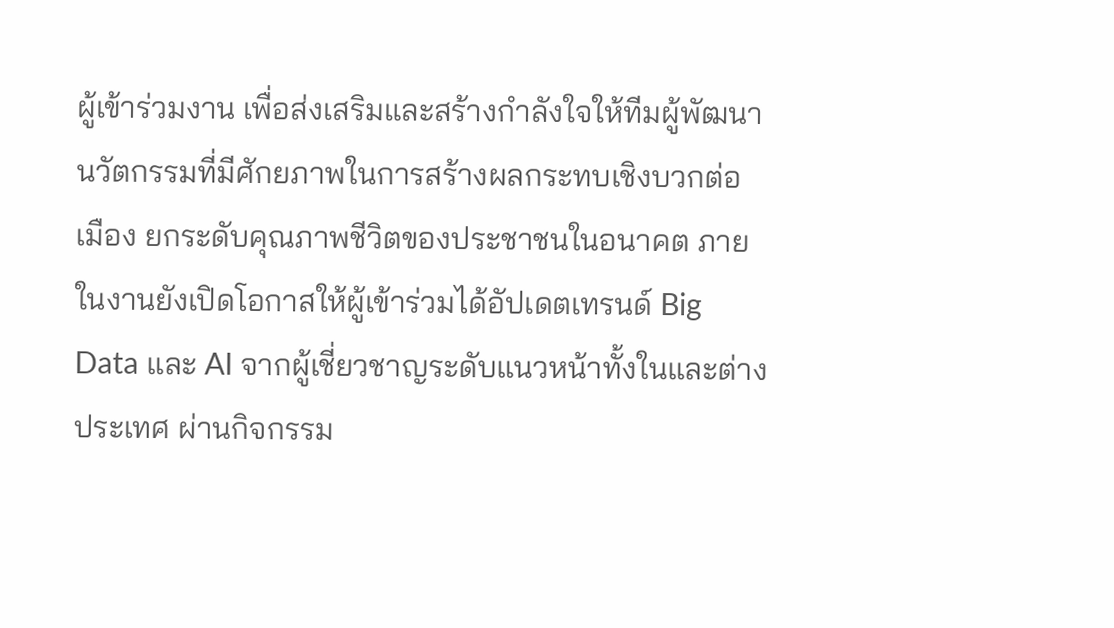ผู้เข้าร่วมงาน เพื่อส่งเสริมและสร้างกำลังใจให้ทีมผู้พัฒนานวัตกรรมที่มีศักยภาพในการสร้างผลกระทบเชิงบวกต่อเมือง ยกระดับคุณภาพชีวิตของประชาชนในอนาคต ภายในงานยังเปิดโอกาสให้ผู้เข้าร่วมได้อัปเดตเทรนด์ Big Data และ AI จากผู้เชี่ยวชาญระดับแนวหน้าทั้งในและต่างประเทศ ผ่านกิจกรรม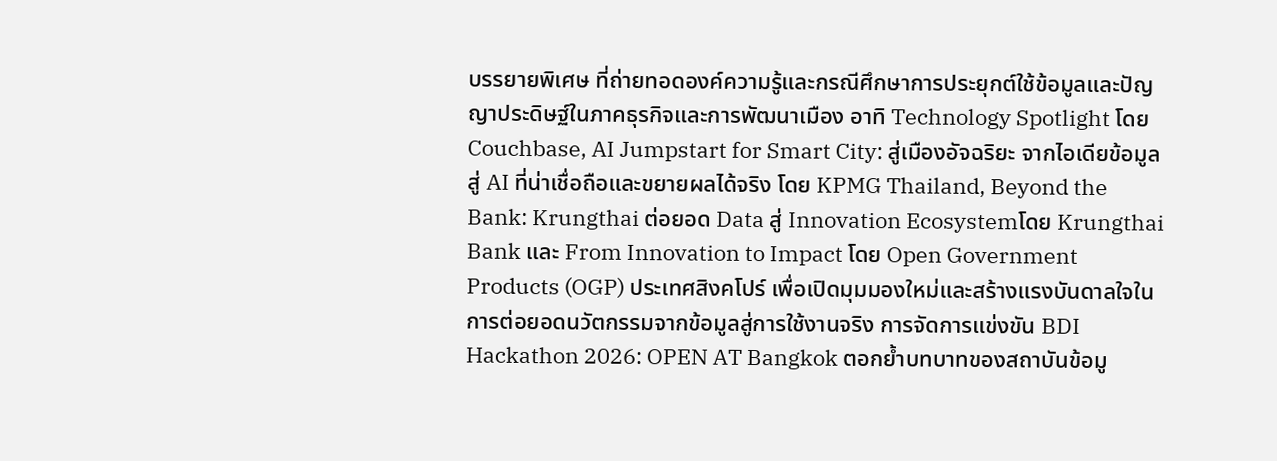บรรยายพิเศษ ที่ถ่ายทอดองค์ความรู้และกรณีศึกษาการประยุกต์ใช้ข้อมูลและปัญญาประดิษฐ์ในภาคธุรกิจและการพัฒนาเมือง อาทิ Technology Spotlight โดย Couchbase, AI Jumpstart for Smart City: สู่เมืองอัจฉริยะ จากไอเดียข้อมูลสู่ AI ที่น่าเชื่อถือและขยายผลได้จริง โดย KPMG Thailand, Beyond the Bank: Krungthai ต่อยอด Data สู่ Innovation Ecosystemโดย Krungthai Bank และ From Innovation to Impact โดย Open Government Products (OGP) ประเทศสิงคโปร์ เพื่อเปิดมุมมองใหม่และสร้างแรงบันดาลใจในการต่อยอดนวัตกรรมจากข้อมูลสู่การใช้งานจริง การจัดการแข่งขัน BDI Hackathon 2026: OPEN AT Bangkok ตอกย้ำบทบาทของสถาบันข้อมู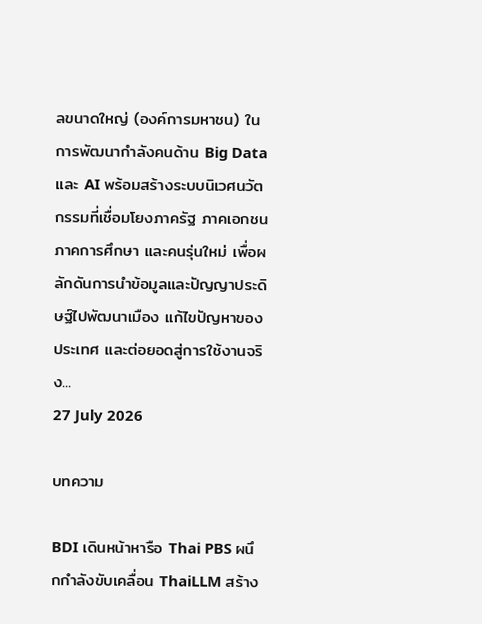ลขนาดใหญ่ (องค์การมหาชน) ในการพัฒนากำลังคนด้าน Big Data และ AI พร้อมสร้างระบบนิเวศนวัตกรรมที่เชื่อมโยงภาครัฐ ภาคเอกชน ภาคการศึกษา และคนรุ่นใหม่ เพื่อผลักดันการนำข้อมูลและปัญญาประดิษฐ์ไปพัฒนาเมือง แก้ไขปัญหาของประเทศ และต่อยอดสู่การใช้งานจริง...
27 July 2026

บทความ

BDI เดินหน้าหารือ Thai PBS ผนึกกำลังขับเคลื่อน ThaiLLM สร้าง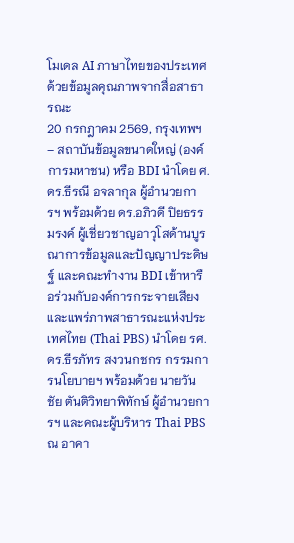โมเดล AI ภาษาไทยของประเทศ ด้วยข้อมูลคุณภาพจากสื่อสาธารณะ
20 กรกฎาคม 2569, กรุงเทพฯ – สถาบันข้อมูลขนาดใหญ่ (องค์การมหาชน) หรือ BDI นำโดย ศ. ดร.ธีรณี อจลากุล ผู้อำนวยการฯ พร้อมด้วย ดร.อภิวดี ปิยธรรมรงค์ ผู้เชี่ยวชาญอาวุโสด้านบูรณาการข้อมูลและปัญญาประดิษฐ์ และคณะทำงาน BDI เข้าหารือร่วมกับองค์การกระจายเสียงและแพร่ภาพสาธารณะแห่งประเทศไทย (Thai PBS) นำโดย รศ. ดร.ธีรภัทร สงวนกชกร กรรมการนโยบายฯ พร้อมด้วย นายวันชัย ตันติวิทยาพิทักษ์ ผู้อำนวยการฯ และคณะผู้บริหาร Thai PBS ณ อาคา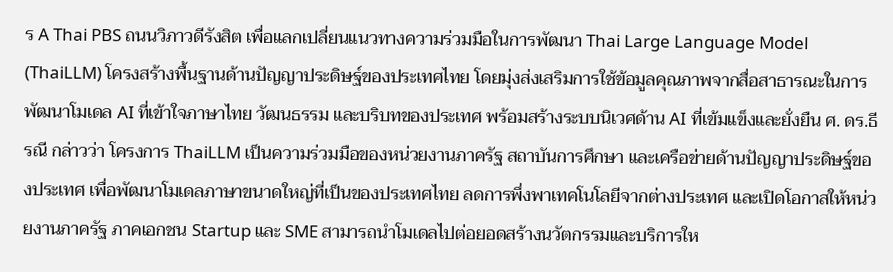ร A Thai PBS ถนนวิภาวดีรังสิต เพื่อแลกเปลี่ยนแนวทางความร่วมมือในการพัฒนา Thai Large Language Model (ThaiLLM) โครงสร้างพื้นฐานด้านปัญญาประดิษฐ์ของประเทศไทย โดยมุ่งส่งเสริมการใช้ข้อมูลคุณภาพจากสื่อสาธารณะในการพัฒนาโมเดล AI ที่เข้าใจภาษาไทย วัฒนธรรม และบริบทของประเทศ พร้อมสร้างระบบนิเวศด้าน AI ที่เข้มแข็งและยั่งยืน ศ. ดร.ธีรณี กล่าวว่า โครงการ ThaiLLM เป็นความร่วมมือของหน่วยงานภาครัฐ สถาบันการศึกษา และเครือข่ายด้านปัญญาประดิษฐ์ของประเทศ เพื่อพัฒนาโมเดลภาษาขนาดใหญ่ที่เป็นของประเทศไทย ลดการพึ่งพาเทคโนโลยีจากต่างประเทศ และเปิดโอกาสให้หน่วยงานภาครัฐ ภาคเอกชน Startup และ SME สามารถนำโมเดลไปต่อยอดสร้างนวัตกรรมและบริการให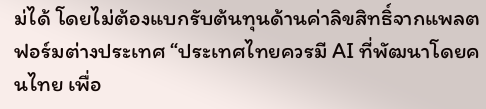ม่ได้ โดยไม่ต้องแบกรับต้นทุนด้านค่าลิขสิทธิ์จากแพลตฟอร์มต่างประเทศ “ประเทศไทยควรมี AI ที่พัฒนาโดยคนไทย เพื่อ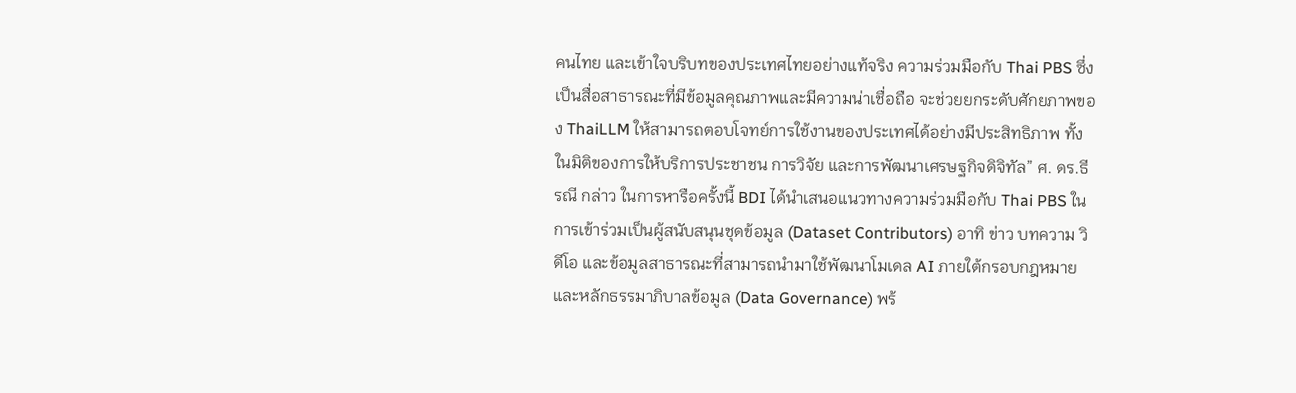คนไทย และเข้าใจบริบทของประเทศไทยอย่างแท้จริง ความร่วมมือกับ Thai PBS ซึ่งเป็นสื่อสาธารณะที่มีข้อมูลคุณภาพและมีความน่าเชื่อถือ จะช่วยยกระดับศักยภาพของ ThaiLLM ให้สามารถตอบโจทย์การใช้งานของประเทศได้อย่างมีประสิทธิภาพ ทั้งในมิติของการให้บริการประชาชน การวิจัย และการพัฒนาเศรษฐกิจดิจิทัล” ศ. ดร.ธีรณี กล่าว ในการหารือครั้งนี้ BDI ได้นำเสนอแนวทางความร่วมมือกับ Thai PBS ในการเข้าร่วมเป็นผู้สนับสนุนชุดข้อมูล (Dataset Contributors) อาทิ ข่าว บทความ วิดีโอ และข้อมูลสาธารณะที่สามารถนำมาใช้พัฒนาโมเดล AI ภายใต้กรอบกฎหมายและหลักธรรมาภิบาลข้อมูล (Data Governance) พร้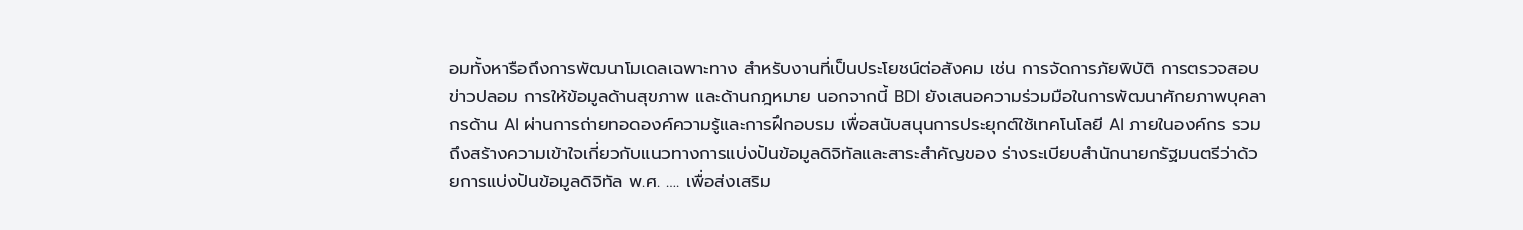อมทั้งหารือถึงการพัฒนาโมเดลเฉพาะทาง สำหรับงานที่เป็นประโยชน์ต่อสังคม เช่น การจัดการภัยพิบัติ การตรวจสอบข่าวปลอม การให้ข้อมูลด้านสุขภาพ และด้านกฎหมาย นอกจากนี้ BDI ยังเสนอความร่วมมือในการพัฒนาศักยภาพบุคลากรด้าน AI ผ่านการถ่ายทอดองค์ความรู้และการฝึกอบรม เพื่อสนับสนุนการประยุกต์ใช้เทคโนโลยี AI ภายในองค์กร รวมถึงสร้างความเข้าใจเกี่ยวกับแนวทางการแบ่งปันข้อมูลดิจิทัลและสาระสำคัญของ ร่างระเบียบสำนักนายกรัฐมนตรีว่าด้วยการแบ่งปันข้อมูลดิจิทัล พ.ศ. …. เพื่อส่งเสริม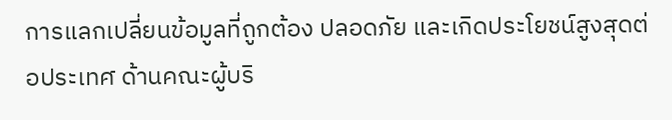การแลกเปลี่ยนข้อมูลที่ถูกต้อง ปลอดภัย และเกิดประโยชน์สูงสุดต่อประเทศ ด้านคณะผู้บริ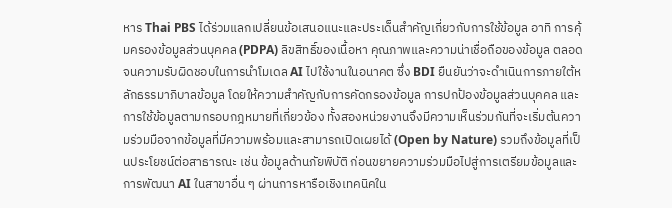หาร Thai PBS ได้ร่วมแลกเปลี่ยนข้อเสนอแนะและประเด็นสำคัญเกี่ยวกับการใช้ข้อมูล อาทิ การคุ้มครองข้อมูลส่วนบุคคล (PDPA) ลิขสิทธิ์ของเนื้อหา คุณภาพและความน่าเชื่อถือของข้อมูล ตลอดจนความรับผิดชอบในการนำโมเดล AI ไปใช้งานในอนาคต ซึ่ง BDI ยืนยันว่าจะดำเนินการภายใต้หลักธรรมาภิบาลข้อมูล โดยให้ความสำคัญกับการคัดกรองข้อมูล การปกป้องข้อมูลส่วนบุคคล และการใช้ข้อมูลตามกรอบกฎหมายที่เกี่ยวข้อง ทั้งสองหน่วยงานจึงมีความเห็นร่วมกันที่จะเริ่มต้นความร่วมมือจากข้อมูลที่มีความพร้อมและสามารถเปิดเผยได้ (Open by Nature) รวมถึงข้อมูลที่เป็นประโยชน์ต่อสาธารณะ เช่น ข้อมูลด้านภัยพิบัติ ก่อนขยายความร่วมมือไปสู่การเตรียมข้อมูลและการพัฒนา AI ในสาขาอื่น ๆ ผ่านการหารือเชิงเทคนิคใน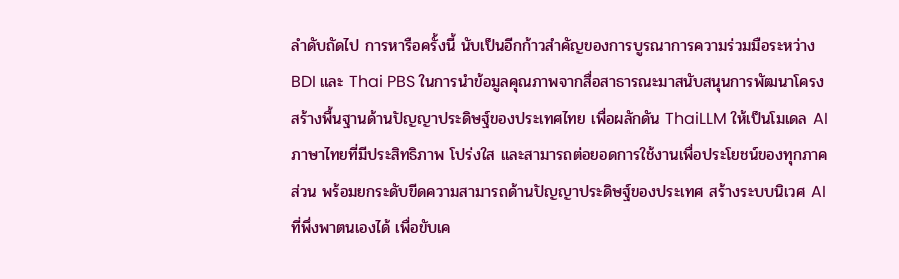ลำดับถัดไป การหารือครั้งนี้ นับเป็นอีกก้าวสำคัญของการบูรณาการความร่วมมือระหว่าง BDI และ Thai PBS ในการนำข้อมูลคุณภาพจากสื่อสาธารณะมาสนับสนุนการพัฒนาโครงสร้างพื้นฐานด้านปัญญาประดิษฐ์ของประเทศไทย เพื่อผลักดัน ThaiLLM ให้เป็นโมเดล AI ภาษาไทยที่มีประสิทธิภาพ โปร่งใส และสามารถต่อยอดการใช้งานเพื่อประโยชน์ของทุกภาคส่วน พร้อมยกระดับขีดความสามารถด้านปัญญาประดิษฐ์ของประเทศ สร้างระบบนิเวศ AI ที่พึ่งพาตนเองได้ เพื่อขับเค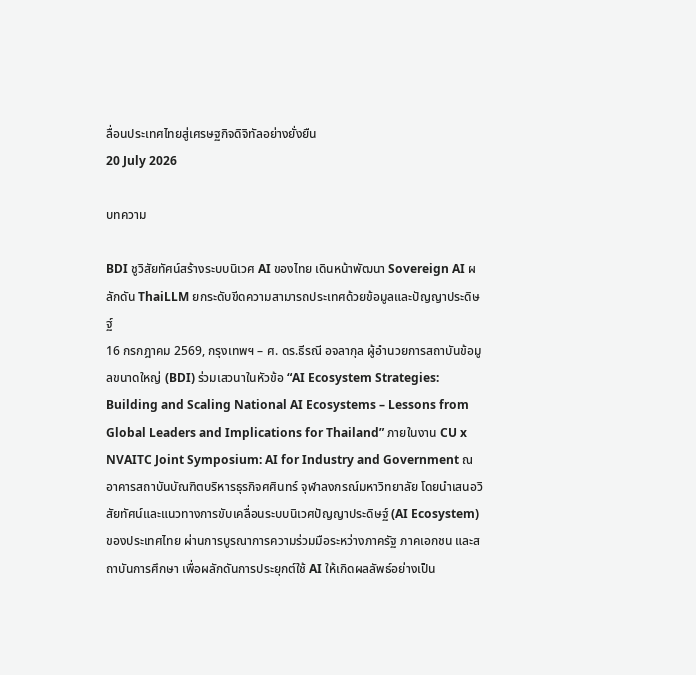ลื่อนประเทศไทยสู่เศรษฐกิจดิจิทัลอย่างยั่งยืน
20 July 2026

บทความ

BDI ชูวิสัยทัศน์สร้างระบบนิเวศ AI ของไทย เดินหน้าพัฒนา Sovereign AI ผลักดัน ThaiLLM ยกระดับขีดความสามารถประเทศด้วยข้อมูลและปัญญาประดิษฐ์
16 กรกฎาคม 2569, กรุงเทพฯ – ศ. ดร.ธีรณี อจลากุล ผู้อำนวยการสถาบันข้อมูลขนาดใหญ่ (BDI) ร่วมเสวนาในหัวข้อ “AI Ecosystem Strategies: Building and Scaling National AI Ecosystems – Lessons from Global Leaders and Implications for Thailand” ภายในงาน CU x NVAITC Joint Symposium: AI for Industry and Government ณ อาคารสถาบันบัณฑิตบริหารธุรกิจศศินทร์ จุฬาลงกรณ์มหาวิทยาลัย โดยนำเสนอวิสัยทัศน์และแนวทางการขับเคลื่อนระบบนิเวศปัญญาประดิษฐ์ (AI Ecosystem) ของประเทศไทย ผ่านการบูรณาการความร่วมมือระหว่างภาครัฐ ภาคเอกชน และสถาบันการศึกษา เพื่อผลักดันการประยุกต์ใช้ AI ให้เกิดผลลัพธ์อย่างเป็น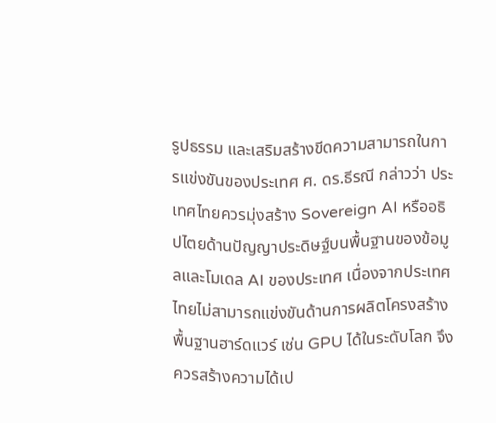รูปธรรม และเสริมสร้างขีดความสามารถในการแข่งขันของประเทศ ศ. ดร.ธีรณี กล่าวว่า ประเทศไทยควรมุ่งสร้าง Sovereign AI หรืออธิปไตยด้านปัญญาประดิษฐ์บนพื้นฐานของข้อมูลและโมเดล AI ของประเทศ เนื่องจากประเทศไทยไม่สามารถแข่งขันด้านการผลิตโครงสร้างพื้นฐานฮาร์ดแวร์ เช่น GPU ได้ในระดับโลก จึงควรสร้างความได้เป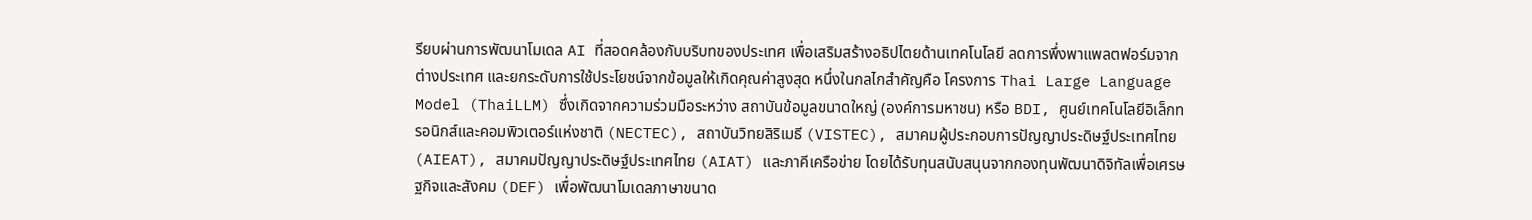รียบผ่านการพัฒนาโมเดล AI ที่สอดคล้องกับบริบทของประเทศ เพื่อเสริมสร้างอธิปไตยด้านเทคโนโลยี ลดการพึ่งพาแพลตฟอร์มจากต่างประเทศ และยกระดับการใช้ประโยชน์จากข้อมูลให้เกิดคุณค่าสูงสุด หนึ่งในกลไกสำคัญคือ โครงการ Thai Large Language Model (ThaiLLM) ซึ่งเกิดจากความร่วมมือระหว่าง สถาบันข้อมูลขนาดใหญ่ (องค์การมหาชน) หรือ BDI, ศูนย์เทคโนโลยีอิเล็กทรอนิกส์และคอมพิวเตอร์แห่งชาติ (NECTEC), สถาบันวิทยสิริเมธี (VISTEC), สมาคมผู้ประกอบการปัญญาประดิษฐ์ประเทศไทย (AIEAT), สมาคมปัญญาประดิษฐ์ประเทศไทย (AIAT) และภาคีเครือข่าย โดยได้รับทุนสนับสนุนจากกองทุนพัฒนาดิจิทัลเพื่อเศรษฐกิจและสังคม (DEF) เพื่อพัฒนาโมเดลภาษาขนาด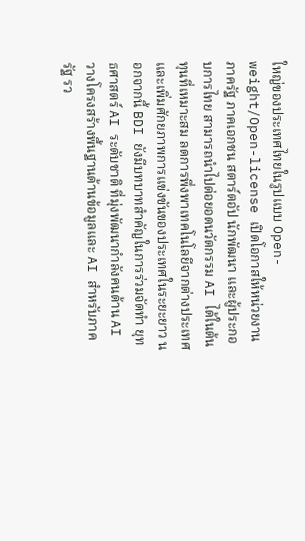ใหญ่ของประเทศไทยในรูปแบบ Open-weight/Open-license เปิดโอกาสให้หน่วยงานภาครัฐ ภาคเอกชน สตาร์ตอัป นักพัฒนา และผู้ประกอบการไทย สามารถนำไปต่อยอดนวัตกรรม AI ได้ในต้นทุนที่เหมาะสม ลดการพึ่งพาเทคโนโลยีจากต่างประเทศ และเพิ่มศักยภาพการแข่งขันของประเทศในระยะยาว นอกจากนี้ BDI ยังมีบทบาทสำคัญในการร่วมจัดทำ ยุทธศาสตร์ AI ระดับชาติ ที่มุ่งพัฒนากำลังคนด้าน AI วางโครงสร้างพื้นฐานด้านข้อมูลและ AI สำหรับภาครัฐ รว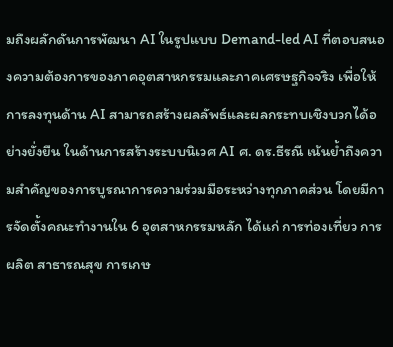มถึงผลักดันการพัฒนา AI ในรูปแบบ Demand-led AI ที่ตอบสนองความต้องการของภาคอุตสาหกรรมและภาคเศรษฐกิจจริง เพื่อให้การลงทุนด้าน AI สามารถสร้างผลลัพธ์และผลกระทบเชิงบวกได้อย่างยั่งยืน ในด้านการสร้างระบบนิเวศ AI ศ. ดร.ธีรณี เน้นย้ำถึงความสำคัญของการบูรณาการความร่วมมือระหว่างทุกภาคส่วน โดยมีการจัดตั้งคณะทำงานใน 6 อุตสาหกรรมหลัก ได้แก่ การท่องเที่ยว การผลิต สาธารณสุข การเกษ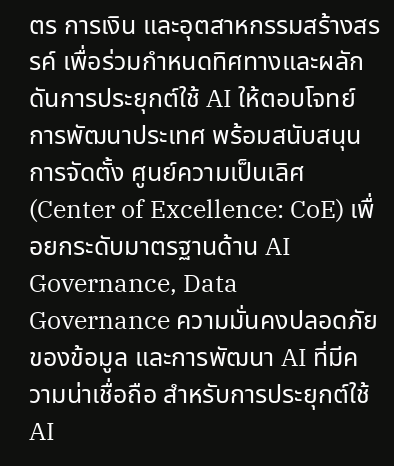ตร การเงิน และอุตสาหกรรมสร้างสรรค์ เพื่อร่วมกำหนดทิศทางและผลักดันการประยุกต์ใช้ AI ให้ตอบโจทย์การพัฒนาประเทศ พร้อมสนับสนุนการจัดตั้ง ศูนย์ความเป็นเลิศ (Center of Excellence: CoE) เพื่อยกระดับมาตรฐานด้าน AI Governance, Data Governance ความมั่นคงปลอดภัยของข้อมูล และการพัฒนา AI ที่มีความน่าเชื่อถือ สำหรับการประยุกต์ใช้ AI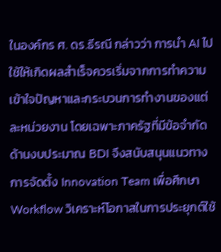ในองค์กร ศ. ดร.ธีรณี กล่าวว่า การนำ AI ไปใช้ให้เกิดผลสำเร็จควรเริ่มจากการทำความเข้าใจปัญหาและกระบวนการทำงานของแต่ละหน่วยงาน โดยเฉพาะภาครัฐที่มีข้อจำกัดด้านงบประมาณ BDI จึงสนับสนุนแนวทางการจัดตั้ง Innovation Team เพื่อศึกษา Workflow วิเคราะห์โอกาสในการประยุกต์ใช้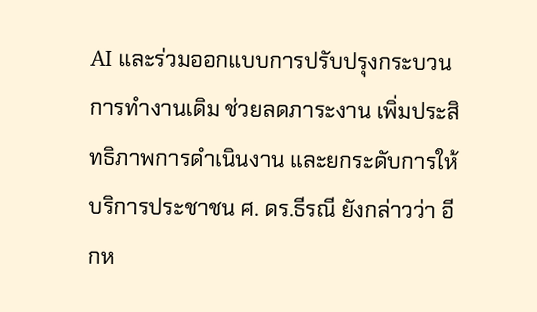AI และร่วมออกแบบการปรับปรุงกระบวนการทำงานเดิม ช่วยลดภาระงาน เพิ่มประสิทธิภาพการดำเนินงาน และยกระดับการให้บริการประชาชน ศ. ดร.ธีรณี ยังกล่าวว่า อีกห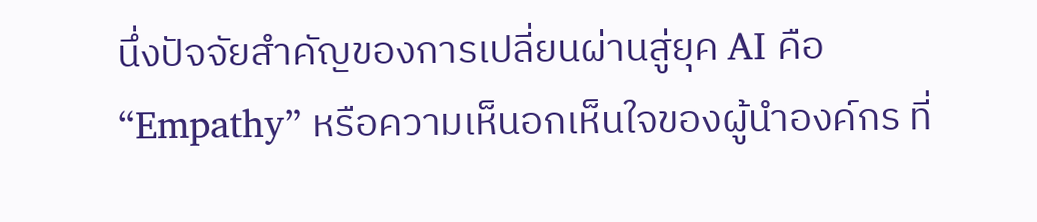นึ่งปัจจัยสำคัญของการเปลี่ยนผ่านสู่ยุค AI คือ “Empathy” หรือความเห็นอกเห็นใจของผู้นำองค์กร ที่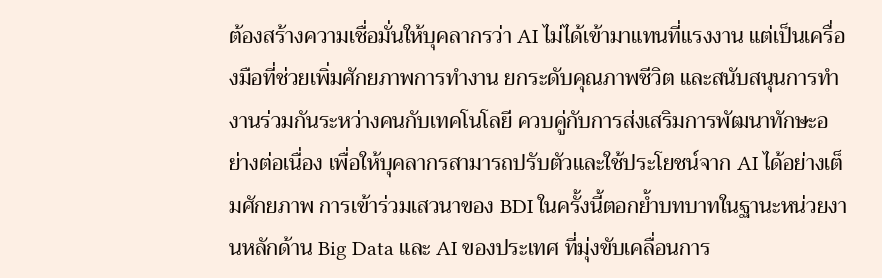ต้องสร้างความเชื่อมั่นให้บุคลากรว่า AI ไม่ได้เข้ามาแทนที่แรงงาน แต่เป็นเครื่องมือที่ช่วยเพิ่มศักยภาพการทำงาน ยกระดับคุณภาพชีวิต และสนับสนุนการทำงานร่วมกันระหว่างคนกับเทคโนโลยี ควบคู่กับการส่งเสริมการพัฒนาทักษะอย่างต่อเนื่อง เพื่อให้บุคลากรสามารถปรับตัวและใช้ประโยชน์จาก AI ได้อย่างเต็มศักยภาพ การเข้าร่วมเสวนาของ BDI ในครั้งนี้ตอกย้ำบทบาทในฐานะหน่วยงานหลักด้าน Big Data และ AI ของประเทศ ที่มุ่งขับเคลื่อนการ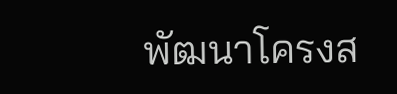พัฒนาโครงส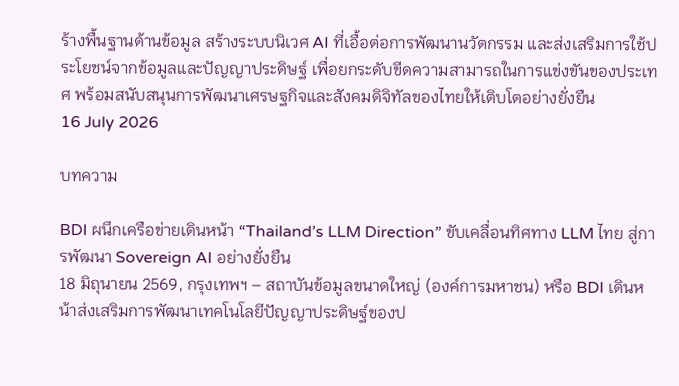ร้างพื้นฐานด้านข้อมูล สร้างระบบนิเวศ AI ที่เอื้อต่อการพัฒนานวัตกรรม และส่งเสริมการใช้ประโยชน์จากข้อมูลและปัญญาประดิษฐ์ เพื่อยกระดับขีดความสามารถในการแข่งขันของประเทศ พร้อมสนับสนุนการพัฒนาเศรษฐกิจและสังคมดิจิทัลของไทยให้เติบโตอย่างยั่งยืน
16 July 2026

บทความ

BDI ผนึกเครือข่ายเดินหน้า “Thailand’s LLM Direction” ขับเคลื่อนทิศทาง LLM ไทย สู่การพัฒนา Sovereign AI อย่างยั่งยืน
18 มิถุนายน 2569, กรุงเทพฯ – สถาบันข้อมูลขนาดใหญ่ (องค์การมหาชน) หรือ BDI เดินหน้าส่งเสริมการพัฒนาเทคโนโลยีปัญญาประดิษฐ์ของป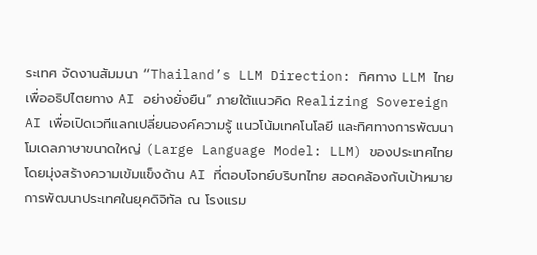ระเทศ จัดงานสัมมนา “Thailand’s LLM Direction: ทิศทาง LLM ไทย เพื่ออธิปไตยทาง AI อย่างยั่งยืน” ภายใต้แนวคิด Realizing Sovereign AI เพื่อเปิดเวทีแลกเปลี่ยนองค์ความรู้ แนวโน้มเทคโนโลยี และทิศทางการพัฒนาโมเดลภาษาขนาดใหญ่ (Large Language Model: LLM) ของประเทศไทย โดยมุ่งสร้างความเข้มแข็งด้าน AI ที่ตอบโจทย์บริบทไทย สอดคล้องกับเป้าหมายการพัฒนาประเทศในยุคดิจิทัล ณ โรงแรม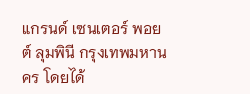แกรนด์ เซนเตอร์ พอยต์ ลุมพินี กรุงเทพมหานคร โดยได้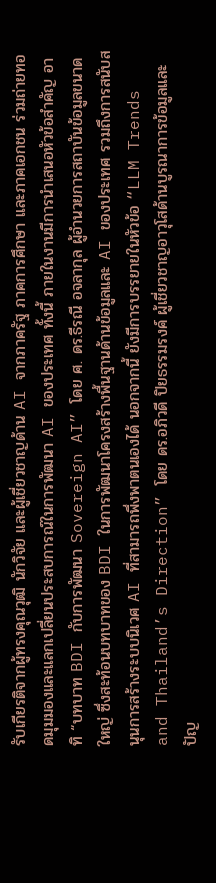รับเกียรติจากผู้ทรงคุณวุฒิ นักวิจัย และผู้เชี่ยวชาญด้าน AI จากภาครัฐ ภาคการศึกษา และภาคเอกชน ร่วมถ่ายทอดมุมมองและแลกเปลี่ยนประสบการณ์ในการพัฒนา AI ของประเทศ ทั้งนี้ ภายในงานมีการนำเสนอหัวข้อสำคัญ อาทิ “บทบาท BDI กับการพัฒนา Sovereign AI” โดย ศ. ดร.ธีรณี อจลากุล ผู้อำนวยการสถาบันข้อมูลขนาดใหญ่ ซึ่งสะท้อนบทบาทของ BDI ในการพัฒนาโครงสร้างพื้นฐานด้านข้อมูลและ AI ของประเทศ รวมถึงการสนับสนุนการสร้างระบบนิเวศ AI ที่สามารถพึ่งพาตนเองได้ นอกจากนี้ ยังมีการบรรยายในหัวข้อ “LLM Trends and Thailand’s Direction” โดย ดร.อภิวดี ปิยธรรมรงค์ ผู้เชี่ยวชาญอาวุโสด้านบูรณาการข้อมูลและปัญ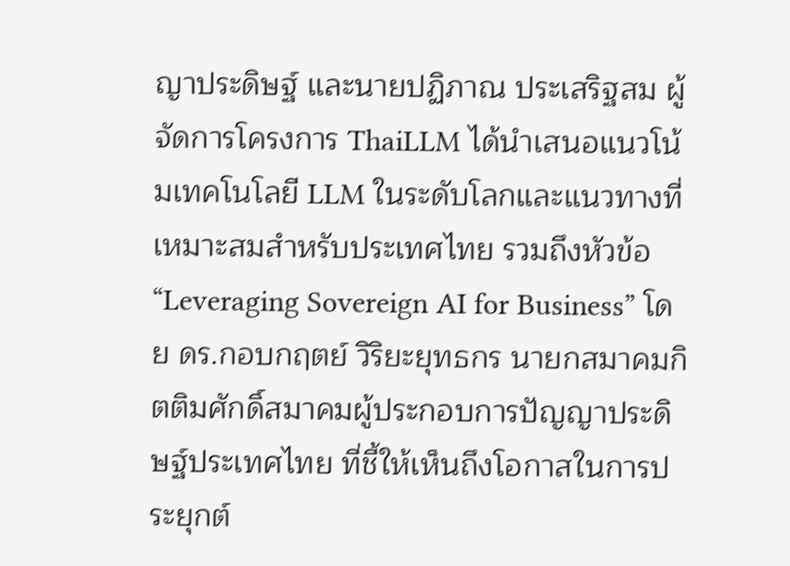ญาประดิษฐ์ และนายปฏิภาณ ประเสริฐสม ผู้จัดการโครงการ ThaiLLM ได้นำเสนอแนวโน้มเทคโนโลยี LLM ในระดับโลกและแนวทางที่เหมาะสมสำหรับประเทศไทย รวมถึงหัวข้อ “Leveraging Sovereign AI for Business” โดย ดร.กอบกฤตย์ วิริยะยุทธกร นายกสมาคมกิตติมศักดิ์สมาคมผู้ประกอบการปัญญาประดิษฐ์ประเทศไทย ที่ชี้ให้เห็นถึงโอกาสในการประยุกต์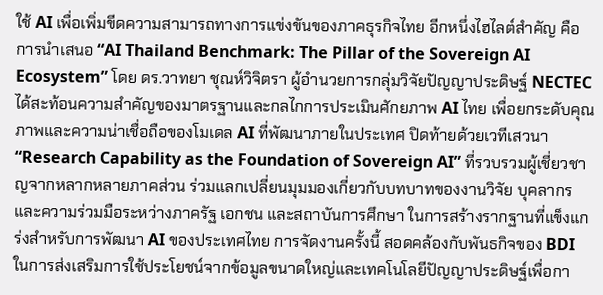ใช้ AI เพื่อเพิ่มขีดความสามารถทางการแข่งขันของภาคธุรกิจไทย อีกหนึ่งไฮไลต์สำคัญ คือ การนำเสนอ “AI Thailand Benchmark: The Pillar of the Sovereign AI Ecosystem” โดย ดร.วาทยา ชุณห์วิจิตรา ผู้อำนวยการกลุ่มวิจัยปัญญาประดิษฐ์ NECTEC ได้สะท้อนความสำคัญของมาตรฐานและกลไกการประเมินศักยภาพ AI ไทย เพื่อยกระดับคุณภาพและความน่าเชื่อถือของโมเดล AI ที่พัฒนาภายในประเทศ ปิดท้ายด้วยเวทีเสวนา “Research Capability as the Foundation of Sovereign AI” ที่รวบรวมผู้เชี่ยวชาญจากหลากหลายภาคส่วน ร่วมแลกเปลี่ยนมุมมองเกี่ยวกับบทบาทของงานวิจัย บุคลากร และความร่วมมือระหว่างภาครัฐ เอกชน และสถาบันการศึกษา ในการสร้างรากฐานที่แข็งแกร่งสำหรับการพัฒนา AI ของประเทศไทย การจัดงานครั้งนี้ สอดคล้องกับพันธกิจของ BDI ในการส่งเสริมการใช้ประโยชน์จากข้อมูลขนาดใหญ่และเทคโนโลยีปัญญาประดิษฐ์เพื่อกา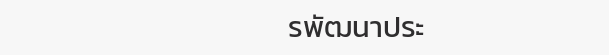รพัฒนาประ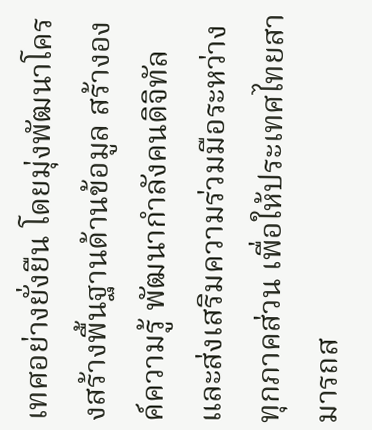เทศอย่างยั่งยืน โดยมุ่งพัฒนาโครงสร้างพื้นฐานด้านข้อมูล สร้างองค์ความรู้ พัฒนากำลังคนดิจิทัล และส่งเสริมความร่วมมือระหว่างทุกภาคส่วน เพื่อให้ประเทศไทยสามารถส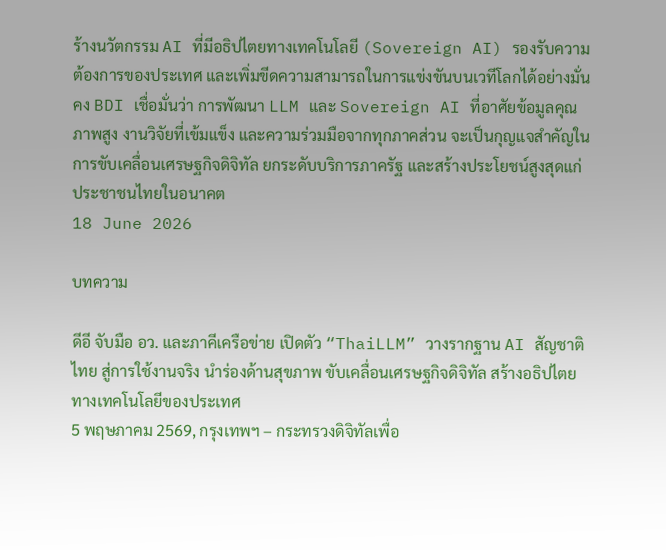ร้างนวัตกรรม AI ที่มีอธิปไตยทางเทคโนโลยี (Sovereign AI) รองรับความต้องการของประเทศ และเพิ่มขีดความสามารถในการแข่งขันบนเวทีโลกได้อย่างมั่นคง BDI เชื่อมั่นว่า การพัฒนา LLM และ Sovereign AI ที่อาศัยข้อมูลคุณภาพสูง งานวิจัยที่เข้มแข็ง และความร่วมมือจากทุกภาคส่วน จะเป็นกุญแจสำคัญในการขับเคลื่อนเศรษฐกิจดิจิทัล ยกระดับบริการภาครัฐ และสร้างประโยชน์สูงสุดแก่ประชาชนไทยในอนาคต
18 June 2026

บทความ

ดีอี จับมือ อว. และภาคีเครือข่าย เปิดตัว “ThaiLLM” วางรากฐาน AI สัญชาติไทย สู่การใช้งานจริง นำร่องด้านสุขภาพ ขับเคลื่อนเศรษฐกิจดิจิทัล สร้างอธิปไตยทางเทคโนโลยีของประเทศ
5 พฤษภาคม 2569, กรุงเทพฯ – กระทรวงดิจิทัลเพื่อ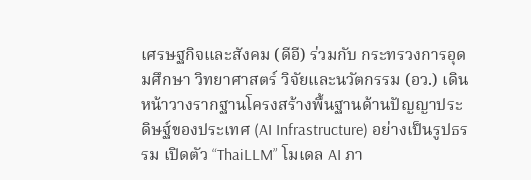เศรษฐกิจและสังคม (ดีอี) ร่วมกับ กระทรวงการอุดมศึกษา วิทยาศาสตร์ วิจัยและนวัตกรรม (อว.) เดินหน้าวางรากฐานโครงสร้างพื้นฐานด้านปัญญาประดิษฐ์ของประเทศ (AI Infrastructure) อย่างเป็นรูปธรรม เปิดตัว “ThaiLLM” โมเดล AI ภา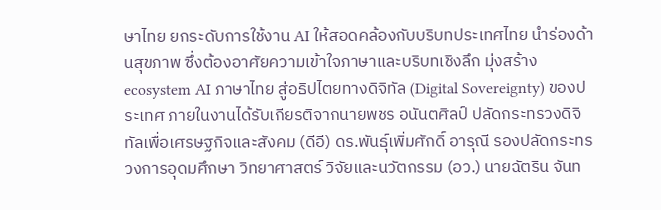ษาไทย ยกระดับการใช้งาน AI ให้สอดคล้องกับบริบทประเทศไทย นำร่องด้านสุขภาพ ซึ่งต้องอาศัยความเข้าใจภาษาและบริบทเชิงลึก มุ่งสร้าง ecosystem AI ภาษาไทย สู่อธิปไตยทางดิจิทัล (Digital Sovereignty) ของประเทศ ภายในงานได้รับเกียรติจากนายพชร อนันตศิลป์ ปลัดกระทรวงดิจิทัลเพื่อเศรษฐกิจและสังคม (ดีอี) ดร.พันธุ์เพิ่มศักดิ์ อารุณี รองปลัดกระทรวงการอุดมศึกษา วิทยาศาสตร์ วิจัยและนวัตกรรม (อว.) นายฉัตริน จันท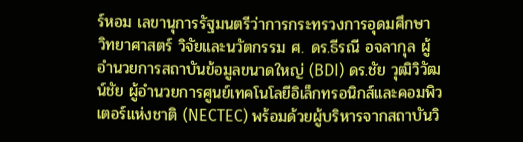ร์หอม เลขานุการรัฐมนตรีว่าการกระทรวงการอุดมศึกษา วิทยาศาสตร์ วิจัยและนวัตกรรม ศ. ดร.ธีรณี อจลากุล ผู้อำนวยการสถาบันข้อมูลขนาดใหญ่ (BDI) ดร.ชัย วุฒิวิวัฒน์ชัย ผู้อำนวยการศูนย์เทคโนโลยีอิเล็กทรอนิกส์และคอมพิวเตอร์แห่งชาติ (NECTEC) พร้อมด้วยผู้บริหารจากสถาบันวิ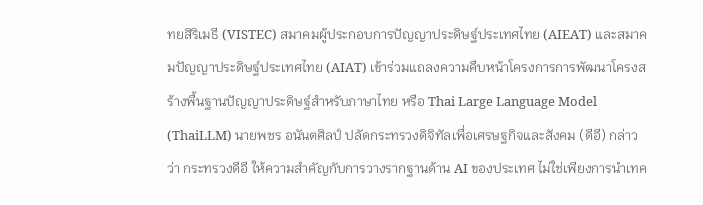ทยสิริเมธี (VISTEC) สมาคมผู้ประกอบการปัญญาประดิษฐ์ประเทศไทย (AIEAT) และสมาคมปัญญาประดิษฐ์ประเทศไทย (AIAT) เข้าร่วมแถลงความคืบหน้าโครงการการพัฒนาโครงสร้างพื้นฐานปัญญาประดิษฐ์สําหรับภาษาไทย หรือ Thai Large Language Model (ThaiLLM) นายพชร อนันตศิลป์ ปลัดกระทรวงดิจิทัลเพื่อเศรษฐกิจและสังคม (ดีอี) กล่าวว่า กระทรวงดีอี ให้ความสำคัญกับการวางรากฐานด้าน AI ของประเทศ ไม่ใช่เพียงการนำเทค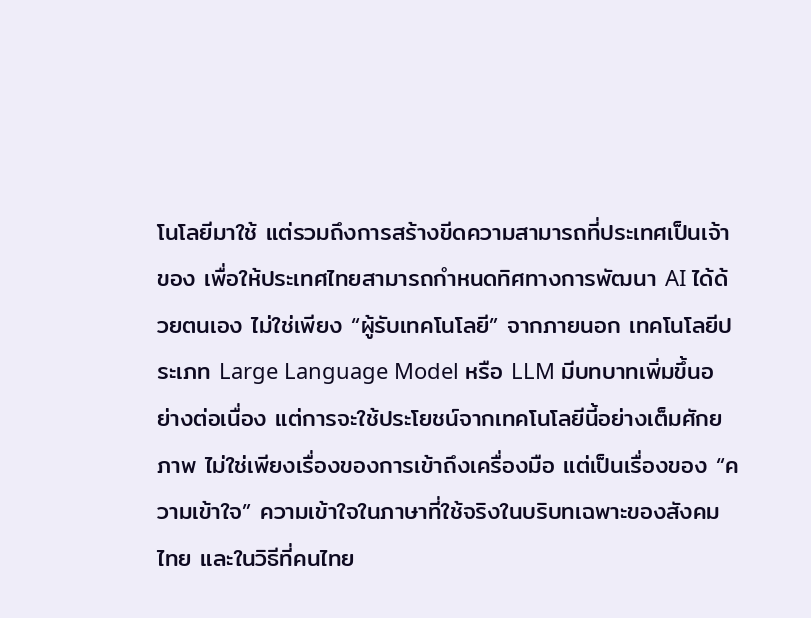โนโลยีมาใช้ แต่รวมถึงการสร้างขีดความสามารถที่ประเทศเป็นเจ้าของ เพื่อให้ประเทศไทยสามารถกำหนดทิศทางการพัฒนา AI ได้ด้วยตนเอง ไม่ใช่เพียง “ผู้รับเทคโนโลยี” จากภายนอก เทคโนโลยีประเภท Large Language Model หรือ LLM มีบทบาทเพิ่มขึ้นอย่างต่อเนื่อง แต่การจะใช้ประโยชน์จากเทคโนโลยีนี้อย่างเต็มศักยภาพ ไม่ใช่เพียงเรื่องของการเข้าถึงเครื่องมือ แต่เป็นเรื่องของ “ความเข้าใจ” ความเข้าใจในภาษาที่ใช้จริงในบริบทเฉพาะของสังคมไทย และในวิธีที่คนไทย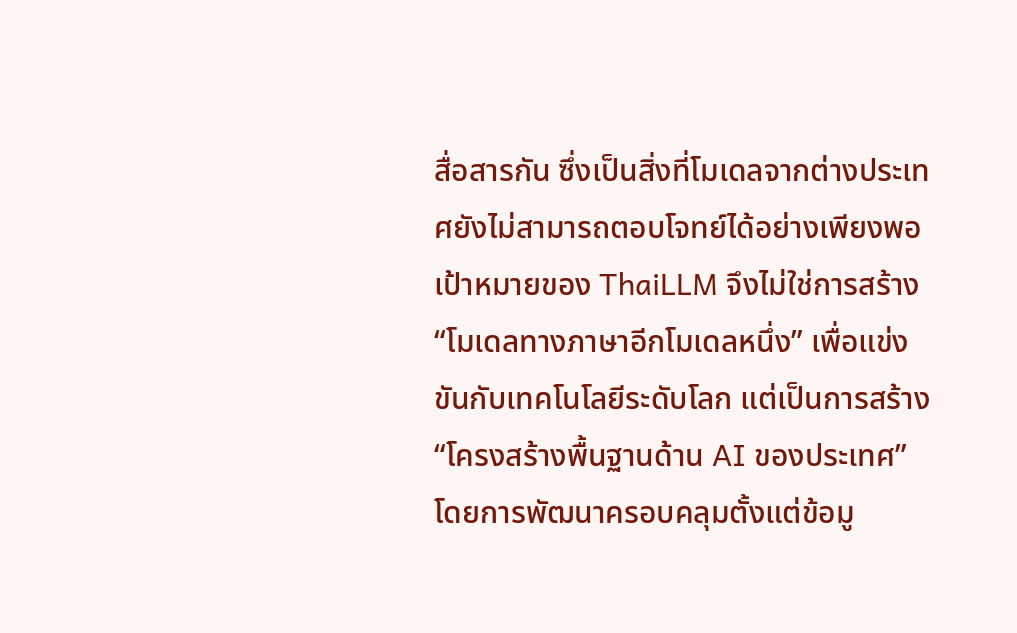สื่อสารกัน ซึ่งเป็นสิ่งที่โมเดลจากต่างประเทศยังไม่สามารถตอบโจทย์ได้อย่างเพียงพอ เป้าหมายของ ThaiLLM จึงไม่ใช่การสร้าง “โมเดลทางภาษาอีกโมเดลหนึ่ง” เพื่อแข่งขันกับเทคโนโลยีระดับโลก แต่เป็นการสร้าง “โครงสร้างพื้นฐานด้าน AI ของประเทศ” โดยการพัฒนาครอบคลุมตั้งแต่ข้อมู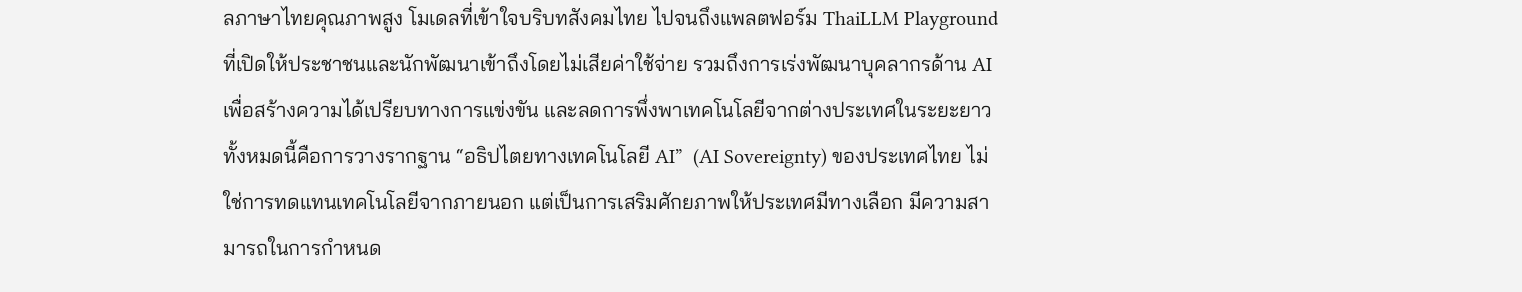ลภาษาไทยคุณภาพสูง โมเดลที่เข้าใจบริบทสังคมไทย ไปจนถึงแพลตฟอร์ม ThaiLLM Playground ที่เปิดให้ประชาชนและนักพัฒนาเข้าถึงโดยไม่เสียค่าใช้จ่าย รวมถึงการเร่งพัฒนาบุคลากรด้าน AI เพื่อสร้างความได้เปรียบทางการแข่งขัน และลดการพึ่งพาเทคโนโลยีจากต่างประเทศในระยะยาว ทั้งหมดนี้คือการวางรากฐาน “อธิปไตยทางเทคโนโลยี AI”  (AI Sovereignty) ของประเทศไทย ไม่ใช่การทดแทนเทคโนโลยีจากภายนอก แต่เป็นการเสริมศักยภาพให้ประเทศมีทางเลือก มีความสามารถในการกำหนด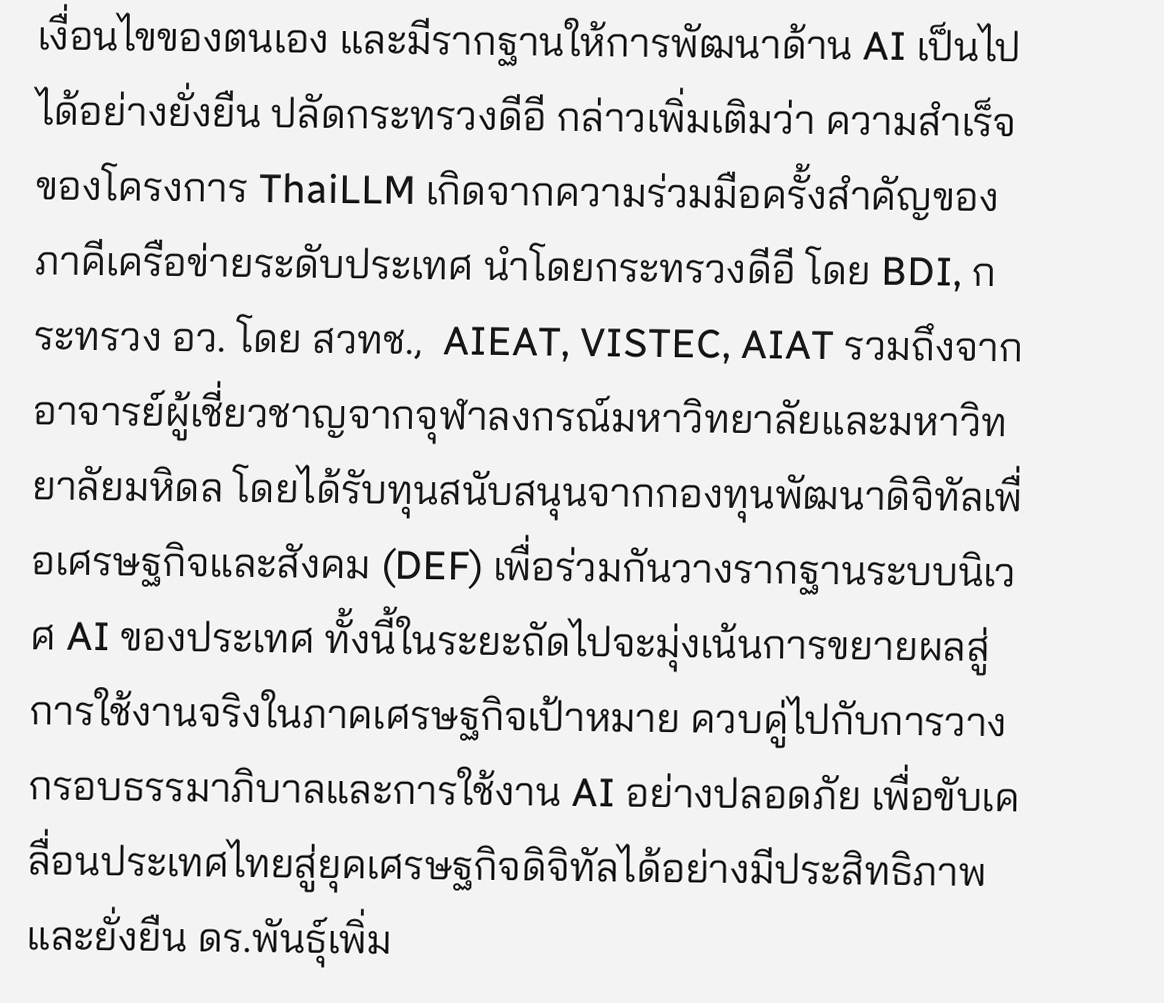เงื่อนไขของตนเอง และมีรากฐานให้การพัฒนาด้าน AI เป็นไปได้อย่างยั่งยืน ปลัดกระทรวงดีอี กล่าวเพิ่มเติมว่า ความสำเร็จของโครงการ ThaiLLM เกิดจากความร่วมมือครั้งสำคัญของภาคีเครือข่ายระดับประเทศ นำโดยกระทรวงดีอี โดย BDI, กระทรวง อว. โดย สวทช.,  AIEAT, VISTEC, AIAT รวมถึงจากอาจารย์ผู้เชี่ยวชาญจากจุฬาลงกรณ์มหาวิทยาลัยและมหาวิทยาลัยมหิดล โดยได้รับทุนสนับสนุนจากกองทุนพัฒนาดิจิทัลเพื่อเศรษฐกิจและสังคม (DEF) เพื่อร่วมกันวางรากฐานระบบนิเวศ AI ของประเทศ ทั้งนี้ในระยะถัดไปจะมุ่งเน้นการขยายผลสู่การใช้งานจริงในภาคเศรษฐกิจเป้าหมาย ควบคู่ไปกับการวางกรอบธรรมาภิบาลและการใช้งาน AI อย่างปลอดภัย เพื่อขับเคลื่อนประเทศไทยสู่ยุคเศรษฐกิจดิจิทัลได้อย่างมีประสิทธิภาพและยั่งยืน ดร.พันธุ์เพิ่ม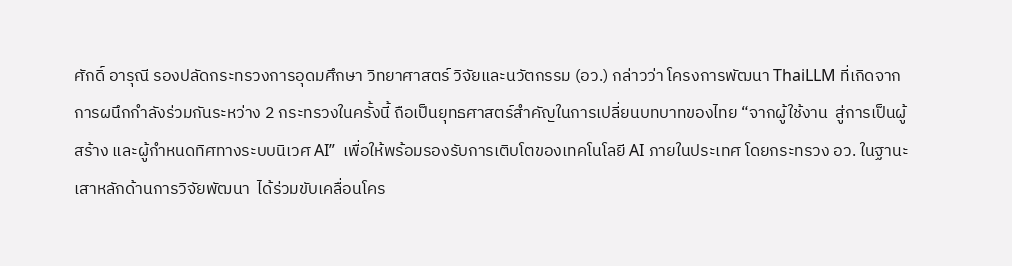ศักดิ์ อารุณี รองปลัดกระทรวงการอุดมศึกษา วิทยาศาสตร์ วิจัยและนวัตกรรม (อว.) กล่าวว่า โครงการพัฒนา ThaiLLM ที่เกิดจากการผนึกกำลังร่วมกันระหว่าง 2 กระทรวงในครั้งนี้ ถือเป็นยุทธศาสตร์สำคัญในการเปลี่ยนบทบาทของไทย “จากผู้ใช้งาน  สู่การเป็นผู้สร้าง และผู้กำหนดทิศทางระบบนิเวศ AI”  เพื่อให้พร้อมรองรับการเติบโตของเทคโนโลยี AI ภายในประเทศ โดยกระทรวง อว. ในฐานะเสาหลักด้านการวิจัยพัฒนา  ได้ร่วมขับเคลื่อนโคร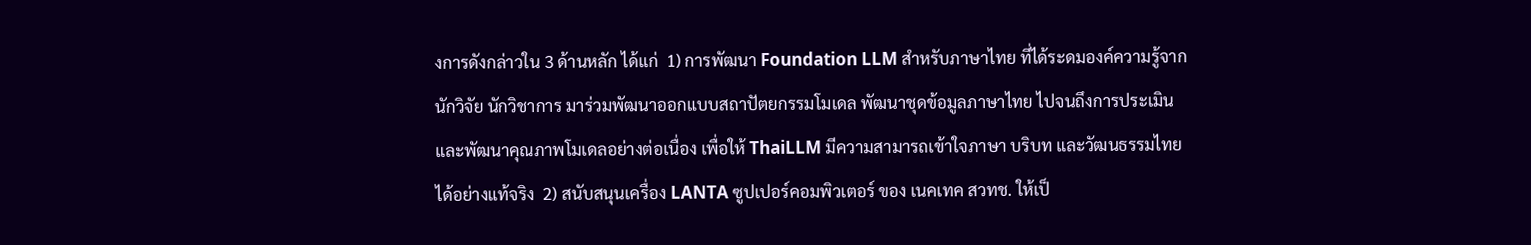งการดังกล่าวใน 3 ด้านหลัก ได้แก่  1) การพัฒนา Foundation LLM สำหรับภาษาไทย ที่ได้ระดมองค์ความรู้จากนักวิจัย นักวิชาการ มาร่วมพัฒนาออกแบบสถาปัตยกรรมโมเดล พัฒนาชุดข้อมูลภาษาไทย ไปจนถึงการประเมินและพัฒนาคุณภาพโมเดลอย่างต่อเนื่อง เพื่อให้ ThaiLLM มีความสามารถเข้าใจภาษา บริบท และวัฒนธรรมไทยได้อย่างแท้จริง  2) สนับสนุนเครื่อง LANTA ซูปเปอร์คอมพิวเตอร์ ของ เนคเทค สวทช. ให้เป็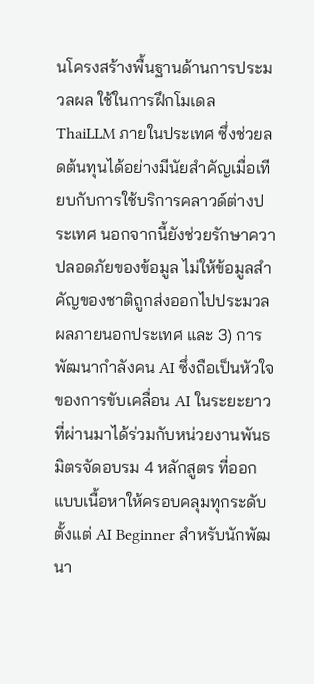นโครงสร้างพื้นฐานด้านการประมวลผล ใช้ในการฝึกโมเดล ThaiLLM ภายในประเทศ ซึ่งช่วยลดต้นทุนได้อย่างมีนัยสำคัญเมื่อเทียบกับการใช้บริการคลาวด์ต่างประเทศ นอกจากนี้ยังช่วยรักษาควาปลอดภัยของข้อมูล ไม่ให้ข้อมูลสำคัญของชาติถูกส่งออกไปประมวลผลภายนอกประเทศ และ 3) การพัฒนากำลังคน AI ซึ่งถือเป็นหัวใจของการขับเคลื่อน AI ในระยะยาว ที่ผ่านมาได้ร่วมกับหน่วยงานพันธมิตรจัดอบรม 4 หลักสูตร ที่ออกแบบเนื้อหาให้ครอบคลุมทุกระดับ ตั้งแต่ AI Beginner สำหรับนักพัฒนา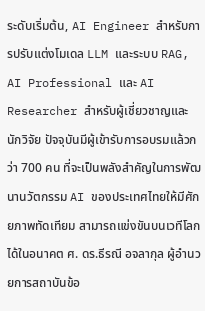ระดับเริ่มต้น, AI Engineer สำหรับการปรับแต่งโมเดล LLM และระบบ RAG, AI Professional และ AI Researcher สำหรับผู้เชี่ยวชาญและนักวิจัย ปัจจุบันมีผู้เข้ารับการอบรมแล้วกว่า 700 คน ที่จะเป็นพลังสำคัญในการพัฒนานวัตกรรม AI ของประเทศไทยให้มีศักยภาพทัดเทียม สามารถแข่งขันบนเวทีโลกได้ในอนาคต ศ. ดร.ธีรณี อจลากุล ผู้อำนวยการสถาบันข้อ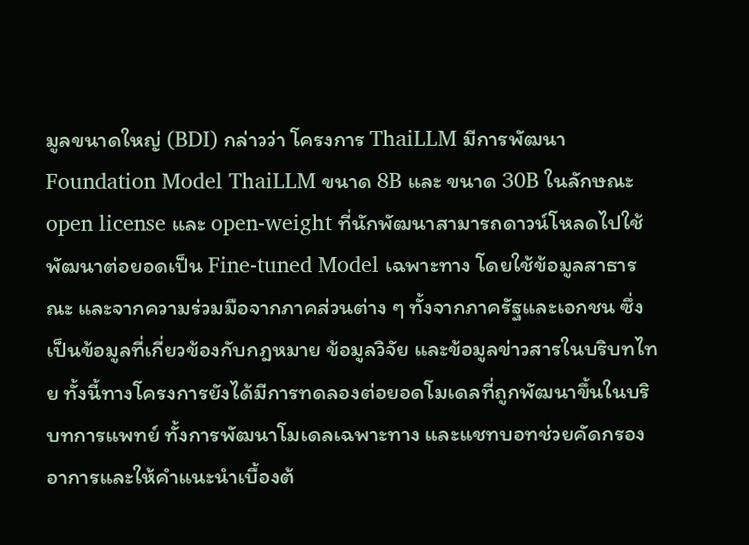มูลขนาดใหญ่ (BDI) กล่าวว่า โครงการ ThaiLLM มีการพัฒนา Foundation Model ThaiLLM ขนาด 8B และ ขนาด 30B ในลักษณะ open license และ open-weight ที่นักพัฒนาสามารถดาวน์โหลดไปใช้พัฒนาต่อยอดเป็น Fine-tuned Model เฉพาะทาง โดยใช้ข้อมูลสาธารณะ และจากความร่วมมือจากภาคส่วนต่าง ๆ ทั้งจากภาครัฐและเอกชน ซึ่งเป็นข้อมูลที่เกี่ยวข้องกับกฎหมาย ข้อมูลวิจัย และข้อมูลข่าวสารในบริบทไทย ทั้งนี้ทางโครงการยังได้มีการทดลองต่อยอดโมเดลที่ถูกพัฒนาขึ้นในบริบทการแพทย์ ทั้งการพัฒนาโมเดลเฉพาะทาง และแชทบอทช่วยคัดกรองอาการและให้คำแนะนำเบื้องต้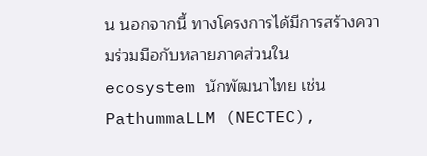น นอกจากนี้ ทางโครงการได้มีการสร้างความร่วมมือกับหลายภาคส่วนใน ecosystem นักพัฒนาไทย เช่น  PathummaLLM (NECTEC),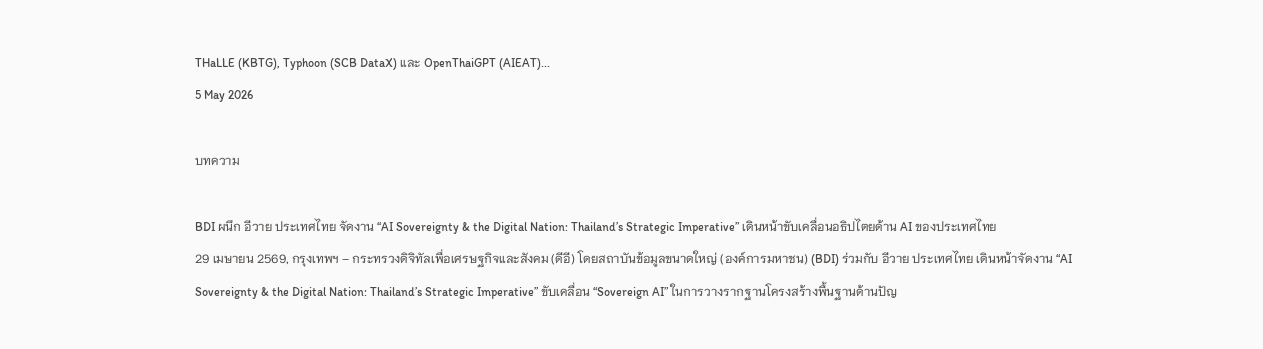THaLLE (KBTG), Typhoon (SCB DataX) และ OpenThaiGPT (AIEAT)...
5 May 2026

บทความ

BDI ผนึก อีวาย ประเทศไทย จัดงาน “AI Sovereignty & the Digital Nation: Thailand’s Strategic Imperative” เดินหน้าขับเคลื่อนอธิปไตยด้าน AI ของประเทศไทย
29 เมษายน 2569, กรุงเทพฯ – กระทรวงดิจิทัลเพื่อเศรษฐกิจและสังคม (ดีอี) โดยสถาบันข้อมูลขนาดใหญ่ (องค์การมหาชน) (BDI) ร่วมกับ อีวาย ประเทศไทย เดินหน้าจัดงาน “AI Sovereignty & the Digital Nation: Thailand’s Strategic Imperative” ขับเคลื่อน “Sovereign AI” ในการวางรากฐานโครงสร้างพื้นฐานด้านปัญ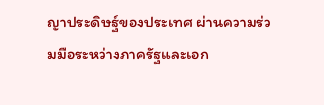ญาประดิษฐ์ของประเทศ ผ่านความร่วมมือระหว่างภาครัฐและเอก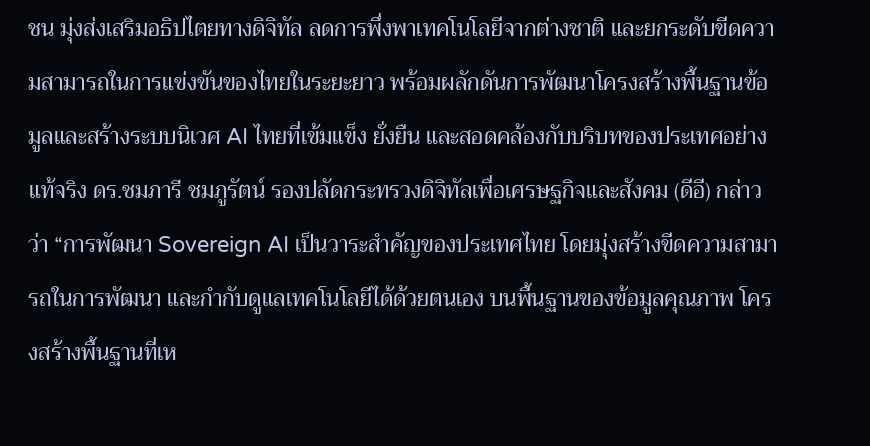ชน มุ่งส่งเสริมอธิปไตยทางดิจิทัล ลดการพึ่งพาเทคโนโลยีจากต่างชาติ และยกระดับขีดความสามารถในการแข่งขันของไทยในระยะยาว พร้อมผลักดันการพัฒนาโครงสร้างพื้นฐานข้อมูลและสร้างระบบนิเวศ AI ไทยที่เข้มแข็ง ยั่งยืน และสอดคล้องกับบริบทของประเทศอย่างแท้จริง ดร.ชมภารี ชมภูรัตน์ รองปลัดกระทรวงดิจิทัลเพื่อเศรษฐกิจและสังคม (ดีอี) กล่าวว่า “การพัฒนา Sovereign AI เป็นวาระสำคัญของประเทศไทย โดยมุ่งสร้างขีดความสามารถในการพัฒนา และกำกับดูแลเทคโนโลยีได้ด้วยตนเอง บนพื้นฐานของข้อมูลคุณภาพ โครงสร้างพื้นฐานที่เห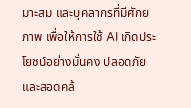มาะสม และบุคลากรที่มีศักยภาพ เพื่อให้การใช้ AI เกิดประโยชน์อย่างมั่นคง ปลอดภัย และสอดคล้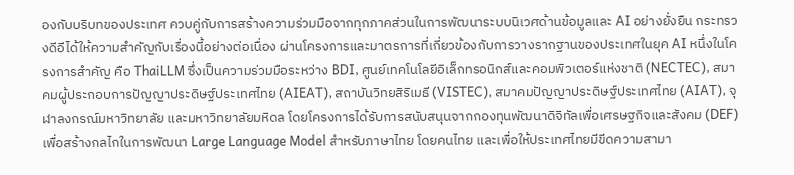องกับบริบทของประเทศ ควบคู่กับการสร้างความร่วมมือจากทุกภาคส่วนในการพัฒนาระบบนิเวศด้านข้อมูลและ AI อย่างยั่งยืน กระทรวงดีอีได้ให้ความสำคัญกับเรื่องนี้อย่างต่อเนื่อง ผ่านโครงการและมาตรการที่เกี่ยวข้องกับการวางรากฐานของประเทศในยุค AI หนึ่งในโครงการสำคัญ คือ ThaiLLM ซึ่งเป็นความร่วมมือระหว่าง BDI, ศูนย์เทคโนโลยีอิเล็กทรอนิกส์และคอมพิวเตอร์แห่งชาติ (NECTEC), สมาคมผู้ประกอบการปัญญาประดิษฐ์ประเทศไทย (AIEAT), สถาบันวิทยสิริเมธี (VISTEC), สมาคมปัญญาประดิษฐ์ประเทศไทย (AIAT), จุฬาลงกรณ์มหาวิทยาลัย และมหาวิทยาลัยมหิดล โดยโครงการได้รับการสนับสนุนจากกองทุนพัฒนาดิจิทัลเพื่อเศรษฐกิจและสังคม (DEF) เพื่อสร้างกลไกในการพัฒนา Large Language Model สำหรับภาษาไทย โดยคนไทย และเพื่อให้ประเทศไทยมีขีดความสามา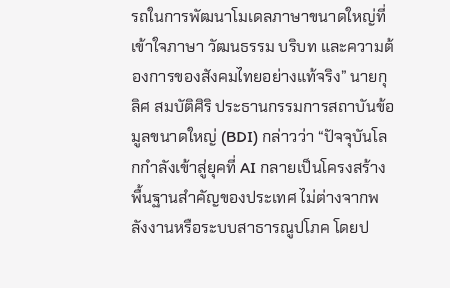รถในการพัฒนาโมเดลภาษาขนาดใหญ่ที่เข้าใจภาษา วัฒนธรรม บริบท และความต้องการของสังคมไทยอย่างแท้จริง” นายกุลิศ สมบัติศิริ ประธานกรรมการสถาบันข้อมูลขนาดใหญ่ (BDI) กล่าวว่า “ปัจจุบันโลกกำลังเข้าสู่ยุคที่ AI กลายเป็นโครงสร้างพื้นฐานสำคัญของประเทศ ไม่ต่างจากพลังงานหรือระบบสาธารณูปโภค โดยป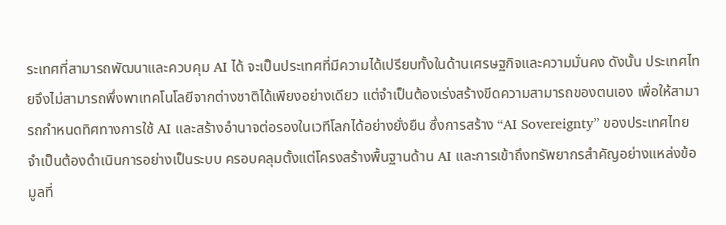ระเทศที่สามารถพัฒนาและควบคุม AI ได้ จะเป็นประเทศที่มีความได้เปรียบทั้งในด้านเศรษฐกิจและความมั่นคง ดังนั้น ประเทศไทยจึงไม่สามารถพึ่งพาเทคโนโลยีจากต่างชาติได้เพียงอย่างเดียว แต่จำเป็นต้องเร่งสร้างขีดความสามารถของตนเอง เพื่อให้สามารถกำหนดทิศทางการใช้ AI และสร้างอำนาจต่อรองในเวทีโลกได้อย่างยั่งยืน ซึ่งการสร้าง “AI Sovereignty” ของประเทศไทย จำเป็นต้องดำเนินการอย่างเป็นระบบ ครอบคลุมตั้งแต่โครงสร้างพื้นฐานด้าน AI และการเข้าถึงทรัพยากรสำคัญอย่างแหล่งข้อมูลที่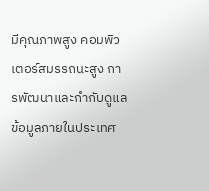มีคุณภาพสูง คอมพิวเตอร์สมรรถนะสูง การพัฒนาและกำกับดูแลข้อมูลภายในประเทศ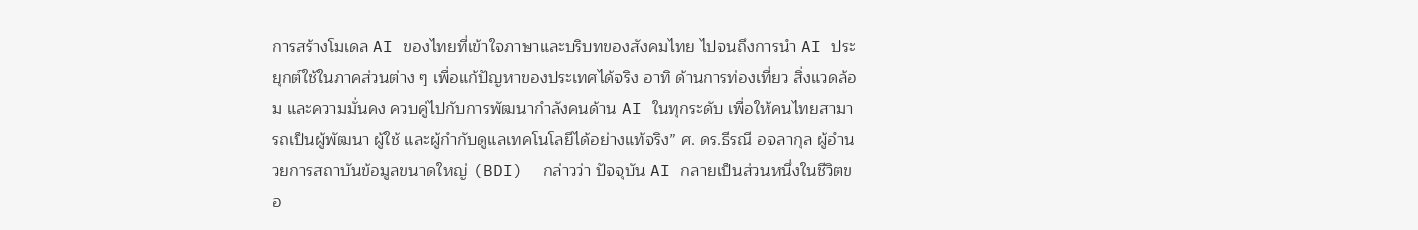การสร้างโมเดล AI ของไทยที่เข้าใจภาษาและบริบทของสังคมไทย ไปจนถึงการนำ AI ประยุกต์ใช้ในภาคส่วนต่าง ๆ เพื่อแก้ปัญหาของประเทศได้จริง อาทิ ด้านการท่องเที่ยว สิ่งแวดล้อม และความมั่นคง ควบคู่ไปกับการพัฒนากำลังคนด้าน AI ในทุกระดับ เพื่อให้คนไทยสามารถเป็นผู้พัฒนา ผู้ใช้ และผู้กำกับดูแลเทคโนโลยีได้อย่างแท้จริง” ศ. ดร.ธีรณี อจลากุล ผู้อำนวยการสถาบันข้อมูลขนาดใหญ่ (BDI)  กล่าวว่า ปัจจุบัน AI กลายเป็นส่วนหนึ่งในชีวิตขอ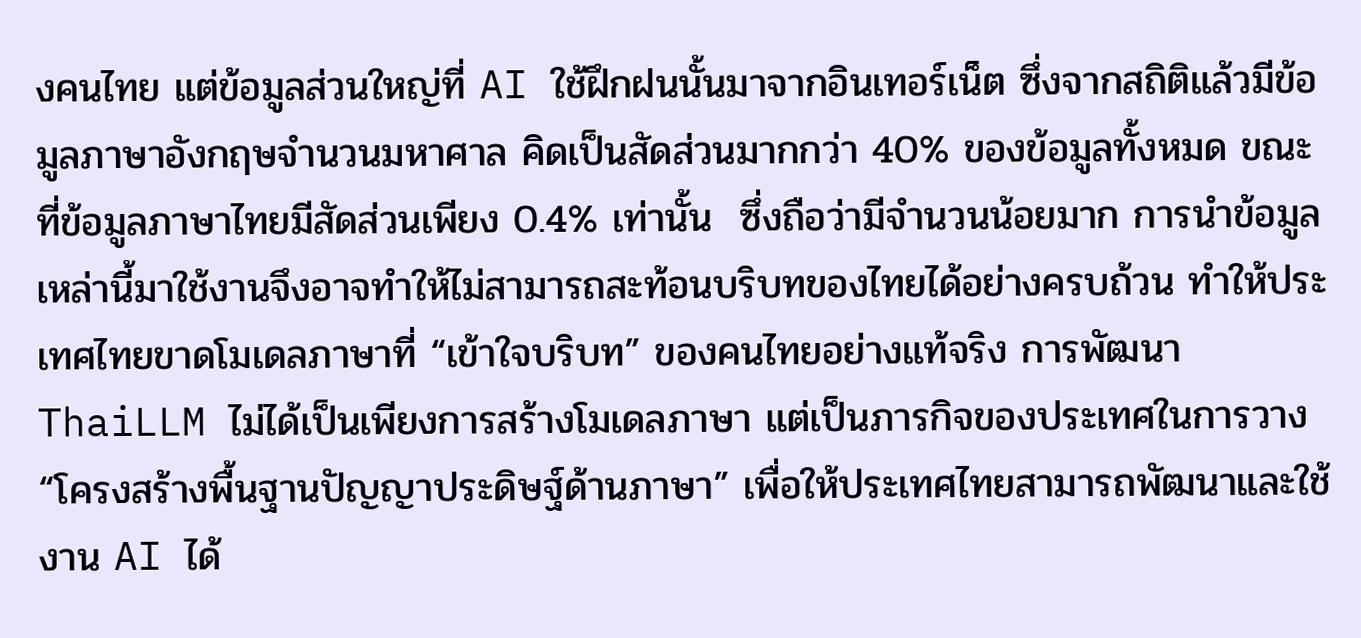งคนไทย แต่ข้อมูลส่วนใหญ่ที่ AI ใช้ฝึกฝนนั้นมาจากอินเทอร์เน็ต ซึ่งจากสถิติแล้วมีข้อมูลภาษาอังกฤษจำนวนมหาศาล คิดเป็นสัดส่วนมากกว่า 40% ของข้อมูลทั้งหมด ขณะที่ข้อมูลภาษาไทยมีสัดส่วนเพียง 0.4% เท่านั้น  ซึ่งถือว่ามีจำนวนน้อยมาก การนำข้อมูลเหล่านี้มาใช้งานจึงอาจทำให้ไม่สามารถสะท้อนบริบทของไทยได้อย่างครบถ้วน ทำให้ประเทศไทยขาดโมเดลภาษาที่ “เข้าใจบริบท” ของคนไทยอย่างแท้จริง การพัฒนา ThaiLLM ไม่ได้เป็นเพียงการสร้างโมเดลภาษา แต่เป็นภารกิจของประเทศในการวาง “โครงสร้างพื้นฐานปัญญาประดิษฐ์ด้านภาษา” เพื่อให้ประเทศไทยสามารถพัฒนาและใช้งาน AI ได้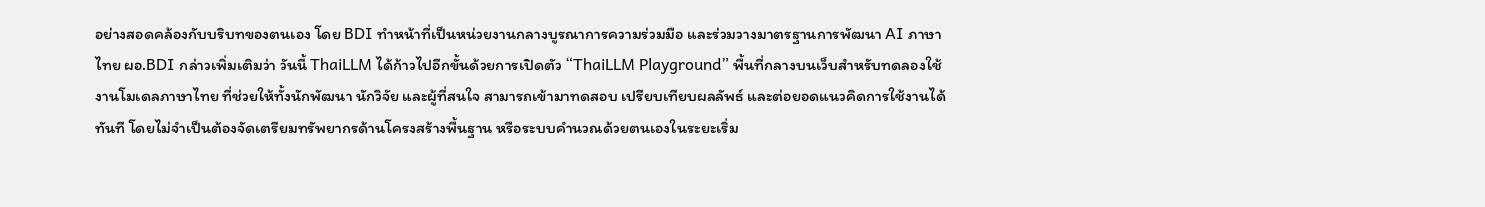อย่างสอดคล้องกับบริบทของตนเอง โดย BDI ทำหน้าที่เป็นหน่วยงานกลางบูรณาการความร่วมมือ และร่วมวางมาตรฐานการพัฒนา AI ภาษาไทย ผอ.BDI กล่าวเพิ่มเติมว่า วันนี้ ThaiLLM ได้ก้าวไปอีกขั้นด้วยการเปิดตัว “ThaiLLM Playground” พื้นที่กลางบนเว็บสำหรับทดลองใช้งานโมเดลภาษาไทย ที่ช่วยให้ทั้งนักพัฒนา นักวิจัย และผู้ที่สนใจ สามารถเข้ามาทดสอบ เปรียบเทียบผลลัพธ์ และต่อยอดแนวคิดการใช้งานได้ทันที โดยไม่จำเป็นต้องจัดเตรียมทรัพยากรด้านโครงสร้างพื้นฐาน หรือระบบคำนวณด้วยตนเองในระยะเริ่ม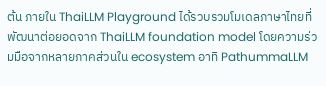ต้น ภายใน ThaiLLM Playground ได้รวบรวมโมเดลภาษาไทยที่พัฒนาต่อยอดจาก ThaiLLM foundation model โดยความร่วมมือจากหลายภาคส่วนใน ecosystem อาทิ PathummaLLM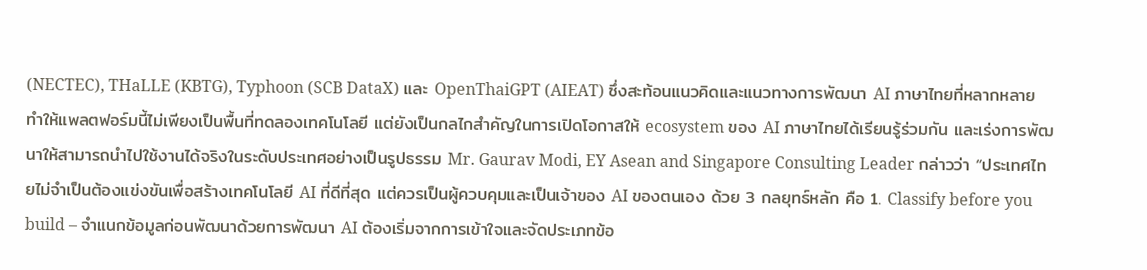(NECTEC), THaLLE (KBTG), Typhoon (SCB DataX) และ OpenThaiGPT (AIEAT) ซึ่งสะท้อนแนวคิดและแนวทางการพัฒนา AI ภาษาไทยที่หลากหลาย ทำให้แพลตฟอร์มนี้ไม่เพียงเป็นพื้นที่ทดลองเทคโนโลยี แต่ยังเป็นกลไกสำคัญในการเปิดโอกาสให้ ecosystem ของ AI ภาษาไทยได้เรียนรู้ร่วมกัน และเร่งการพัฒนาให้สามารถนำไปใช้งานได้จริงในระดับประเทศอย่างเป็นรูปธรรม Mr. Gaurav Modi, EY Asean and Singapore Consulting Leader กล่าวว่า “ประเทศไทยไม่จำเป็นต้องแข่งขันเพื่อสร้างเทคโนโลยี AI ที่ดีที่สุด แต่ควรเป็นผู้ควบคุมและเป็นเจ้าของ AI ของตนเอง ด้วย 3 กลยุทธ์หลัก คือ 1. Classify before you build – จำแนกข้อมูลก่อนพัฒนาด้วยการพัฒนา AI ต้องเริ่มจากการเข้าใจและจัดประเภทข้อ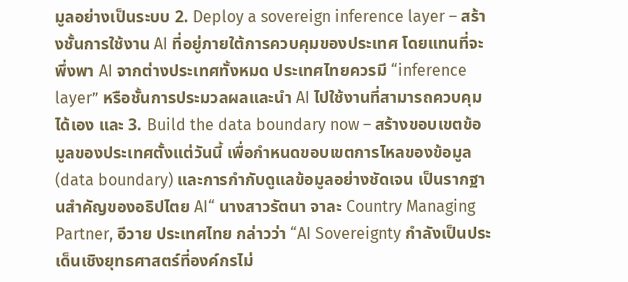มูลอย่างเป็นระบบ 2. Deploy a sovereign inference layer – สร้างชั้นการใช้งาน AI ที่อยู่ภายใต้การควบคุมของประเทศ โดยแทนที่จะพึ่งพา AI จากต่างประเทศทั้งหมด ประเทศไทยควรมี “inference layer” หรือชั้นการประมวลผลและนำ AI ไปใช้งานที่สามารถควบคุมได้เอง และ 3. Build the data boundary now – สร้างขอบเขตข้อมูลของประเทศตั้งแต่วันนี้ เพื่อกำหนดขอบเขตการไหลของข้อมูล (data boundary) และการกำกับดูแลข้อมูลอย่างชัดเจน เป็นรากฐานสำคัญของอธิปไตย AI“ นางสาวรัตนา จาละ Country Managing Partner, อีวาย ประเทศไทย กล่าวว่า “AI Sovereignty กำลังเป็นประเด็นเชิงยุทธศาสตร์ที่องค์กรไม่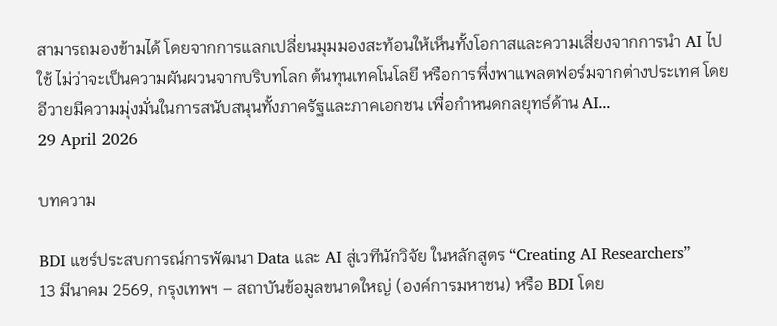สามารถมองข้ามได้ โดยจากการแลกเปลี่ยนมุมมองสะท้อนให้เห็นทั้งโอกาสและความเสี่ยงจากการนำ AI ไปใช้ ไม่ว่าจะเป็นความผันผวนจากบริบทโลก ต้นทุนเทคโนโลยี หรือการพึ่งพาแพลตฟอร์มจากต่างประเทศ โดยอีวายมีความมุ่งมั่นในการสนับสนุนทั้งภาครัฐและภาคเอกชน เพื่อกำหนดกลยุทธ์ด้าน AI...
29 April 2026

บทความ

BDI แชร์ประสบการณ์การพัฒนา Data และ AI สู่เวทีนักวิจัย ในหลักสูตร “Creating AI Researchers”
13 มีนาคม 2569, กรุงเทพฯ – สถาบันข้อมูลขนาดใหญ่ (องค์การมหาชน) หรือ BDI โดย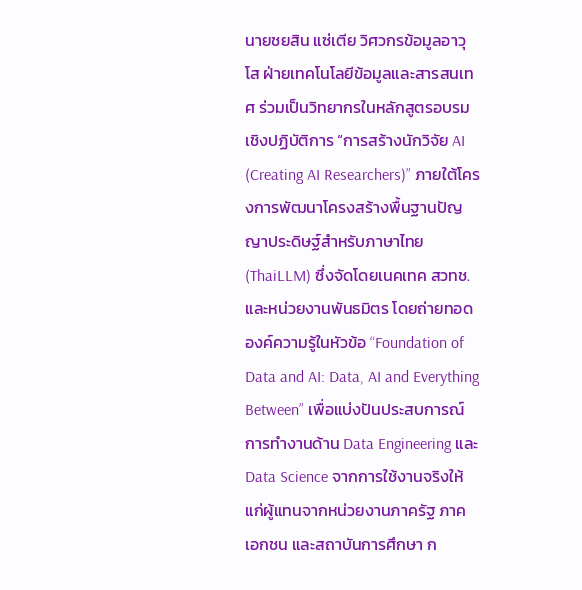นายชยสิน แซ่เตีย วิศวกรข้อมูลอาวุโส ฝ่ายเทคโนโลยีข้อมูลและสารสนเทศ ร่วมเป็นวิทยากรในหลักสูตรอบรมเชิงปฏิบัติการ “การสร้างนักวิจัย AI (Creating AI Researchers)” ภายใต้โครงการพัฒนาโครงสร้างพื้นฐานปัญญาประดิษฐ์สำหรับภาษาไทย (ThaiLLM) ซึ่งจัดโดยเนคเทค สวทช. และหน่วยงานพันธมิตร โดยถ่ายทอดองค์ความรู้ในหัวข้อ “Foundation of Data and AI: Data, AI and Everything Between” เพื่อแบ่งปันประสบการณ์การทำงานด้าน Data Engineering และ Data Science จากการใช้งานจริงให้แก่ผู้แทนจากหน่วยงานภาครัฐ ภาคเอกชน และสถาบันการศึกษา ก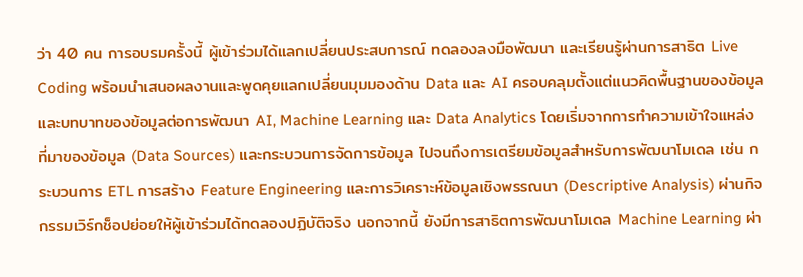ว่า 40 คน การอบรมครั้งนี้ ผู้เข้าร่วมได้แลกเปลี่ยนประสบการณ์ ทดลองลงมือพัฒนา และเรียนรู้ผ่านการสาธิต Live Coding พร้อมนำเสนอผลงานและพูดคุยแลกเปลี่ยนมุมมองด้าน Data และ AI ครอบคลุมตั้งแต่แนวคิดพื้นฐานของข้อมูลและบทบาทของข้อมูลต่อการพัฒนา AI, Machine Learning และ Data Analytics โดยเริ่มจากการทำความเข้าใจแหล่งที่มาของข้อมูล (Data Sources) และกระบวนการจัดการข้อมูล ไปจนถึงการเตรียมข้อมูลสำหรับการพัฒนาโมเดล เช่น กระบวนการ ETL การสร้าง Feature Engineering และการวิเคราะห์ข้อมูลเชิงพรรณนา (Descriptive Analysis) ผ่านกิจกรรมเวิร์กช็อปย่อยให้ผู้เข้าร่วมได้ทดลองปฏิบัติจริง นอกจากนี้ ยังมีการสาธิตการพัฒนาโมเดล Machine Learning ผ่า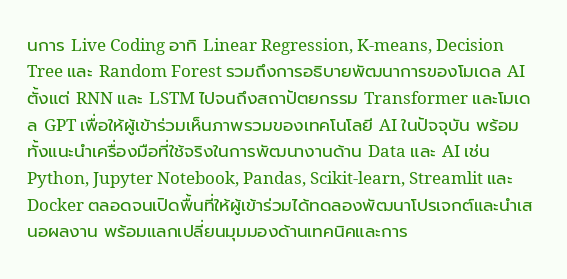นการ Live Coding อาทิ Linear Regression, K-means, Decision Tree และ Random Forest รวมถึงการอธิบายพัฒนาการของโมเดล AI ตั้งแต่ RNN และ LSTM ไปจนถึงสถาปัตยกรรม Transformer และโมเดล GPT เพื่อให้ผู้เข้าร่วมเห็นภาพรวมของเทคโนโลยี AI ในปัจจุบัน พร้อมทั้งแนะนำเครื่องมือที่ใช้จริงในการพัฒนางานด้าน Data และ AI เช่น Python, Jupyter Notebook, Pandas, Scikit-learn, Streamlit และ Docker ตลอดจนเปิดพื้นที่ให้ผู้เข้าร่วมได้ทดลองพัฒนาโปรเจกต์และนำเสนอผลงาน พร้อมแลกเปลี่ยนมุมมองด้านเทคนิคและการ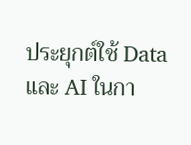ประยุกต์ใช้ Data และ AI ในกา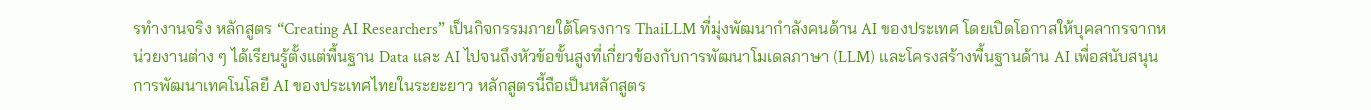รทำงานจริง หลักสูตร “Creating AI Researchers” เป็นกิจกรรมภายใต้โครงการ ThaiLLM ที่มุ่งพัฒนากำลังคนด้าน AI ของประเทศ โดยเปิดโอกาสให้บุคลากรจากหน่วยงานต่าง ๆ ได้เรียนรู้ตั้งแต่พื้นฐาน Data และ AI ไปจนถึงหัวข้อขั้นสูงที่เกี่ยวข้องกับการพัฒนาโมเดลภาษา (LLM) และโครงสร้างพื้นฐานด้าน AI เพื่อสนับสนุนการพัฒนาเทคโนโลยี AI ของประเทศไทยในระยะยาว หลักสูตรนี้ถือเป็นหลักสูตร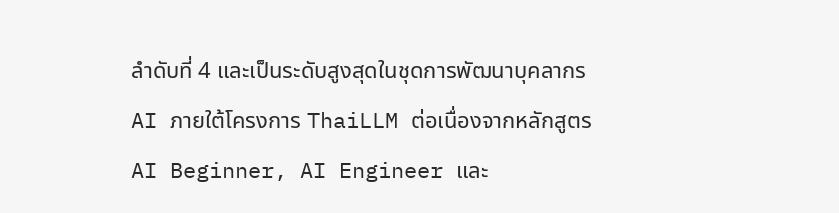ลำดับที่ 4 และเป็นระดับสูงสุดในชุดการพัฒนาบุคลากร AI ภายใต้โครงการ ThaiLLM ต่อเนื่องจากหลักสูตร AI Beginner, AI Engineer และ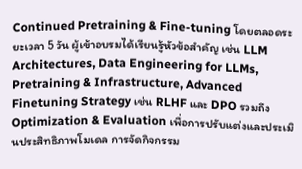Continued Pretraining & Fine-tuning โดยตลอดระยะเวลา 5 วัน ผู้เข้าอบรมได้เรียนรู้หัวข้อสำคัญ เช่น LLM Architectures, Data Engineering for LLMs, Pretraining & Infrastructure, Advanced Finetuning Strategy เช่น RLHF และ DPO รวมถึง Optimization & Evaluation เพื่อการปรับแต่งและประเมินประสิทธิภาพโมเดล การจัดกิจกรรม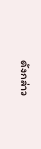ดังกล่าว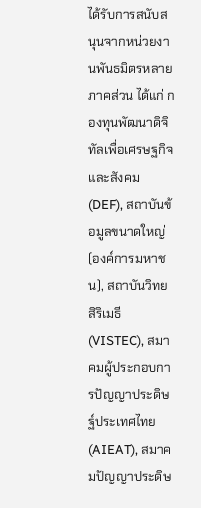ได้รับการสนับสนุนจากหน่วยงานพันธมิตรหลายภาคส่วน ได้แก่ กองทุนพัฒนาดิจิทัลเพื่อเศรษฐกิจและสังคม (DEF), สถาบันข้อมูลขนาดใหญ่ (องค์การมหาชน), สถาบันวิทยสิริเมธี (VISTEC), สมาคมผู้ประกอบการปัญญาประดิษฐ์ประเทศไทย (AIEAT), สมาคมปัญญาประดิษ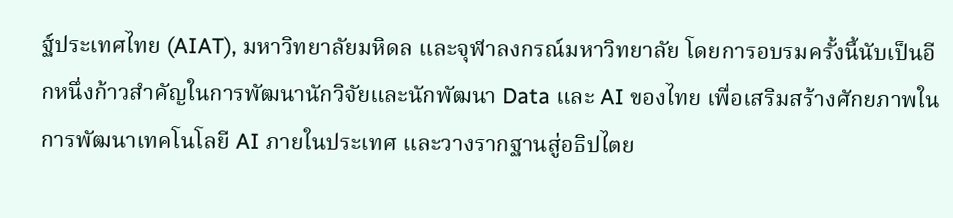ฐ์ประเทศไทย (AIAT), มหาวิทยาลัยมหิดล และจุฬาลงกรณ์มหาวิทยาลัย โดยการอบรมครั้งนี้นับเป็นอีกหนึ่งก้าวสำคัญในการพัฒนานักวิจัยและนักพัฒนา Data และ AI ของไทย เพื่อเสริมสร้างศักยภาพในการพัฒนาเทคโนโลยี AI ภายในประเทศ และวางรากฐานสู่อธิปไตย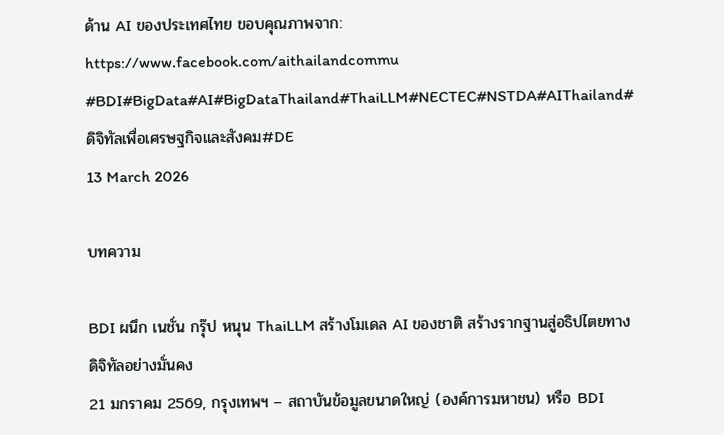ด้าน AI ของประเทศไทย ขอบคุณภาพจาก: https://www.facebook.com/aithailandcommu #BDI#BigData#AI#BigDataThailand#ThaiLLM#NECTEC#NSTDA#AIThailand#ดิจิทัลเพื่อเศรษฐกิจและสังคม#DE
13 March 2026

บทความ

BDI ผนึก เนชั่น กรุ๊ป หนุน ThaiLLM สร้างโมเดล AI ของชาติ สร้างรากฐานสู่อธิปไตยทางดิจิทัลอย่างมั่นคง
21 มกราคม 2569, กรุงเทพฯ – สถาบันข้อมูลขนาดใหญ่ (องค์การมหาชน) หรือ BDI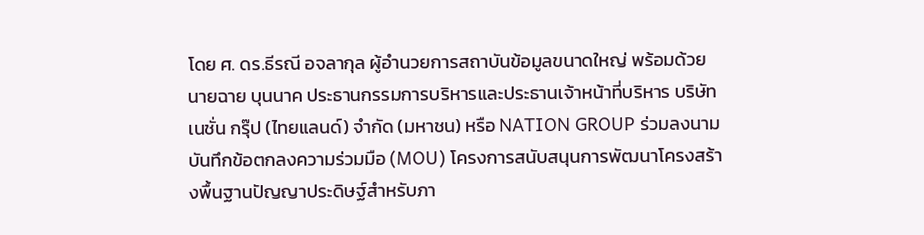โดย ศ. ดร.ธีรณี อจลากุล ผู้อำนวยการสถาบันข้อมูลขนาดใหญ่ พร้อมด้วย นายฉาย บุนนาค ประธานกรรมการบริหารและประธานเจ้าหน้าที่บริหาร บริษัท เนชั่น กรุ๊ป (ไทยแลนด์) จำกัด (มหาชน) หรือ NATION GROUP ร่วมลงนามบันทึกข้อตกลงความร่วมมือ (MOU) โครงการสนับสนุนการพัฒนาโครงสร้างพื้นฐานปัญญาประดิษฐ์สำหรับภา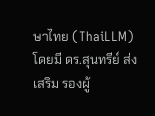ษาไทย (ThaiLLM) โดยมี ดร.สุนทรีย์ ส่งเสริม รองผู้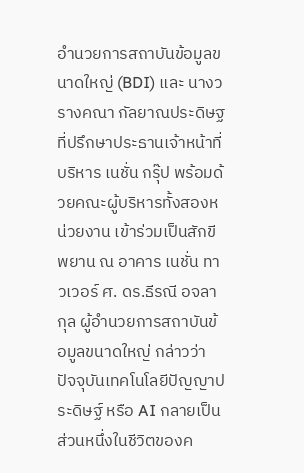อำนวยการสถาบันข้อมูลขนาดใหญ่ (BDI) และ นางวรางคณา กัลยาณประดิษฐ ที่ปรึกษาประธานเจ้าหน้าที่บริหาร เนชั่น กรุ๊ป พร้อมด้วยคณะผู้บริหารทั้งสองหน่วยงาน เข้าร่วมเป็นสักขีพยาน ณ อาคาร เนชั่น ทาวเวอร์ ศ. ดร.ธีรณี อจลากุล ผู้อำนวยการสถาบันข้อมูลขนาดใหญ่ กล่าวว่า ปัจจุบันเทคโนโลยีปัญญาประดิษฐ์ หรือ AI กลายเป็นส่วนหนึ่งในชีวิตของค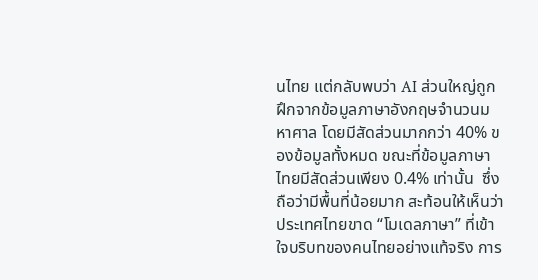นไทย แต่กลับพบว่า AI ส่วนใหญ่ถูกฝึกจากข้อมูลภาษาอังกฤษจำนวนมหาศาล โดยมีสัดส่วนมากกว่า 40% ของข้อมูลทั้งหมด ขณะที่ข้อมูลภาษาไทยมีสัดส่วนเพียง 0.4% เท่านั้น  ซึ่งถือว่ามีพื้นที่น้อยมาก สะท้อนให้เห็นว่าประเทศไทยขาด “โมเดลภาษา” ที่เข้าใจบริบทของคนไทยอย่างแท้จริง การ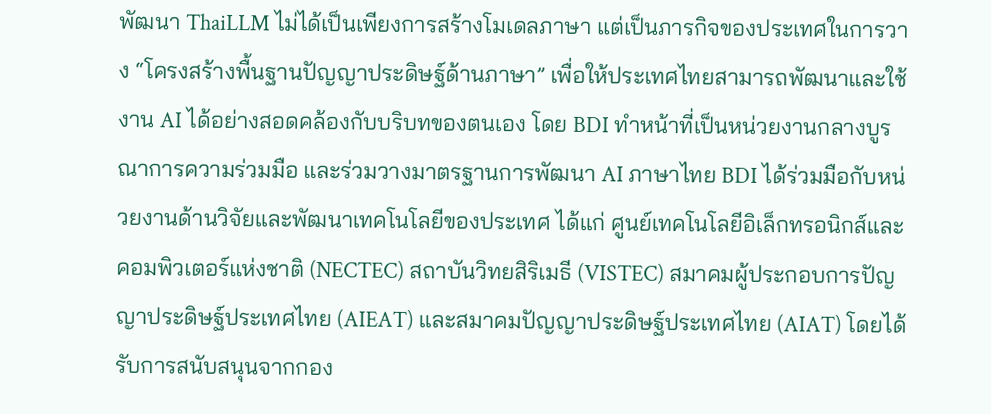พัฒนา ThaiLLM ไม่ได้เป็นเพียงการสร้างโมเดลภาษา แต่เป็นภารกิจของประเทศในการวาง “โครงสร้างพื้นฐานปัญญาประดิษฐ์ด้านภาษา” เพื่อให้ประเทศไทยสามารถพัฒนาและใช้งาน AI ได้อย่างสอดคล้องกับบริบทของตนเอง โดย BDI ทำหน้าที่เป็นหน่วยงานกลางบูรณาการความร่วมมือ และร่วมวางมาตรฐานการพัฒนา AI ภาษาไทย BDI ได้ร่วมมือกับหน่วยงานด้านวิจัยและพัฒนาเทคโนโลยีของประเทศ ได้แก่ ศูนย์เทคโนโลยีอิเล็กทรอนิกส์และคอมพิวเตอร์แห่งชาติ (NECTEC) สถาบันวิทยสิริเมธี (VISTEC) สมาคมผู้ประกอบการปัญญาประดิษฐ์ประเทศไทย (AIEAT) และสมาคมปัญญาประดิษฐ์ประเทศไทย (AIAT) โดยได้รับการสนับสนุนจากกอง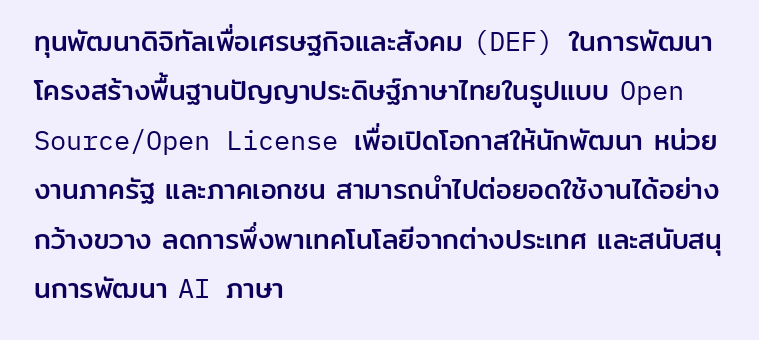ทุนพัฒนาดิจิทัลเพื่อเศรษฐกิจและสังคม (DEF) ในการพัฒนาโครงสร้างพื้นฐานปัญญาประดิษฐ์ภาษาไทยในรูปแบบ Open Source/Open License เพื่อเปิดโอกาสให้นักพัฒนา หน่วยงานภาครัฐ และภาคเอกชน สามารถนำไปต่อยอดใช้งานได้อย่างกว้างขวาง ลดการพึ่งพาเทคโนโลยีจากต่างประเทศ และสนับสนุนการพัฒนา AI ภาษา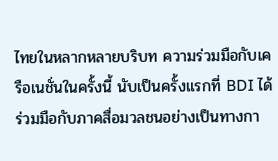ไทยในหลากหลายบริบท ความร่วมมือกับเครือเนชั่นในครั้งนี้ นับเป็นครั้งแรกที่ BDI ได้ร่วมมือกับภาคสื่อมวลชนอย่างเป็นทางกา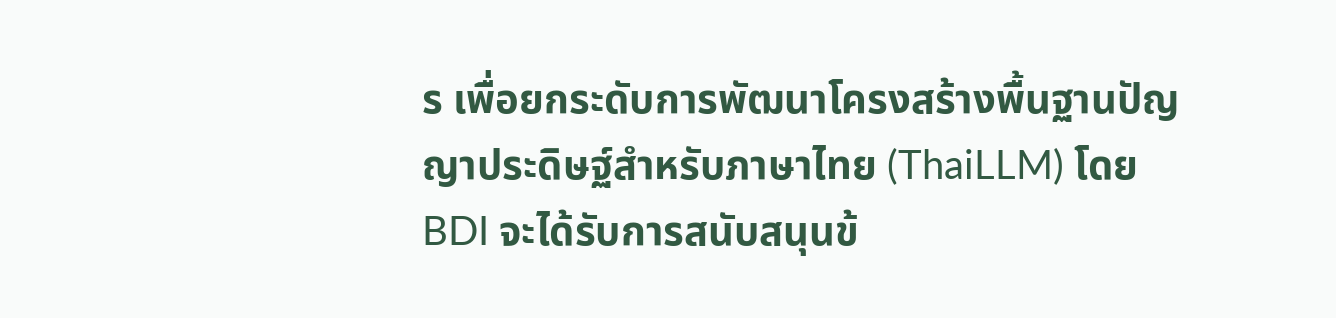ร เพื่อยกระดับการพัฒนาโครงสร้างพื้นฐานปัญญาประดิษฐ์สำหรับภาษาไทย (ThaiLLM) โดย BDI จะได้รับการสนับสนุนข้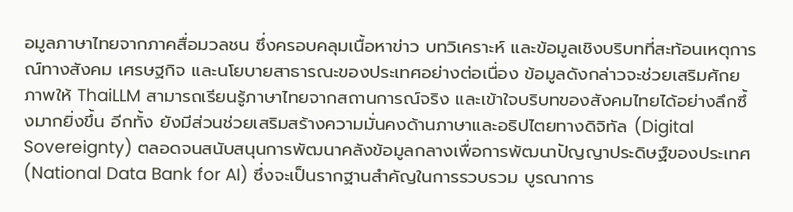อมูลภาษาไทยจากภาคสื่อมวลชน ซึ่งครอบคลุมเนื้อหาข่าว บทวิเคราะห์ และข้อมูลเชิงบริบทที่สะท้อนเหตุการณ์ทางสังคม เศรษฐกิจ และนโยบายสาธารณะของประเทศอย่างต่อเนื่อง ข้อมูลดังกล่าวจะช่วยเสริมศักยภาพให้ ThaiLLM สามารถเรียนรู้ภาษาไทยจากสถานการณ์จริง และเข้าใจบริบทของสังคมไทยได้อย่างลึกซึ้งมากยิ่งขึ้น อีกทั้ง ยังมีส่วนช่วยเสริมสร้างความมั่นคงด้านภาษาและอธิปไตยทางดิจิทัล (Digital Sovereignty) ตลอดจนสนับสนุนการพัฒนาคลังข้อมูลกลางเพื่อการพัฒนาปัญญาประดิษฐ์ของประเทศ (National Data Bank for AI) ซึ่งจะเป็นรากฐานสำคัญในการรวบรวม บูรณาการ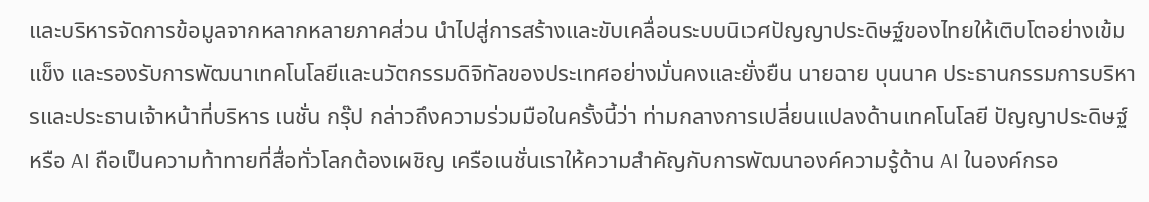และบริหารจัดการข้อมูลจากหลากหลายภาคส่วน นำไปสู่การสร้างและขับเคลื่อนระบบนิเวศปัญญาประดิษฐ์ของไทยให้เติบโตอย่างเข้มแข็ง และรองรับการพัฒนาเทคโนโลยีและนวัตกรรมดิจิทัลของประเทศอย่างมั่นคงและยั่งยืน นายฉาย บุนนาค ประธานกรรมการบริหารและประธานเจ้าหน้าที่บริหาร เนชั่น กรุ๊ป กล่าวถึงความร่วมมือในครั้งนี้ว่า ท่ามกลางการเปลี่ยนแปลงด้านเทคโนโลยี ปัญญาประดิษฐ์ หรือ AI ถือเป็นความท้าทายที่สื่อทั่วโลกต้องเผชิญ เครือเนชั่นเราให้ความสำคัญกับการพัฒนาองค์ความรู้ด้าน AI ในองค์กรอ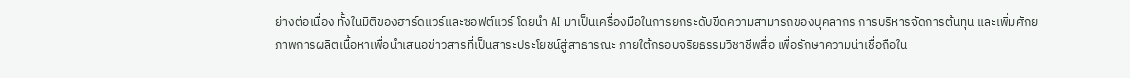ย่างต่อเนื่อง ทั้งในมิติของฮาร์ดแวร์และซอฟต์แวร์ โดยนำ AI มาเป็นเครื่องมือในการยกระดับขีดความสามารถของบุคลากร การบริหารจัดการต้นทุน และเพิ่มศักยภาพการผลิตเนื้อหาเพื่อนำเสนอข่าวสารที่เป็นสาระประโยชน์สู่สาธารณะ ภายใต้กรอบจริยธรรมวิชาชีพสื่อ เพื่อรักษาความน่าเชื่อถือใน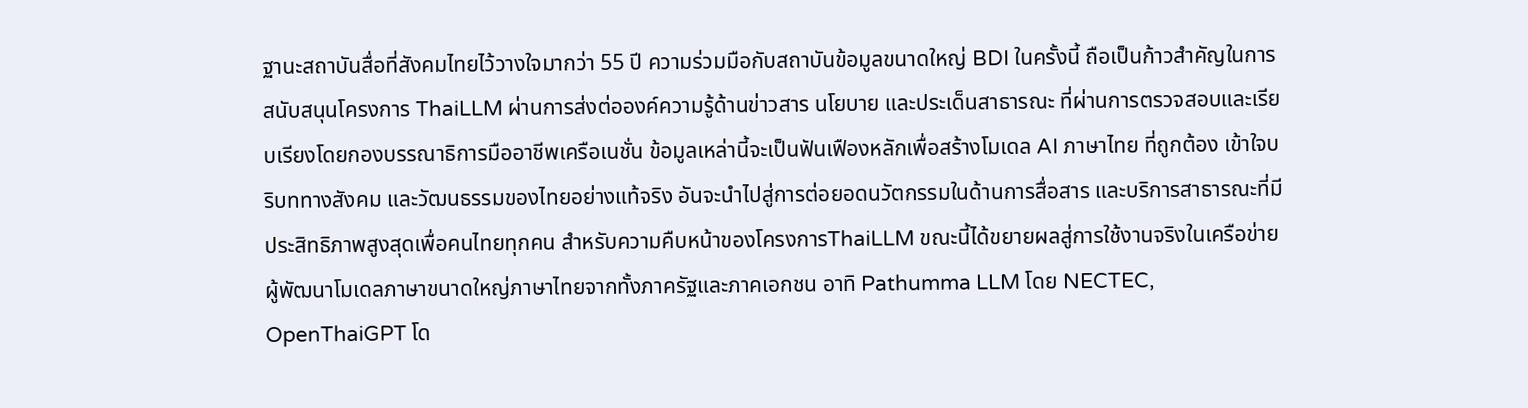ฐานะสถาบันสื่อที่สังคมไทยไว้วางใจมากว่า 55 ปี ความร่วมมือกับสถาบันข้อมูลขนาดใหญ่ BDI ในครั้งนี้ ถือเป็นก้าวสำคัญในการสนับสนุนโครงการ ThaiLLM ผ่านการส่งต่อองค์ความรู้ด้านข่าวสาร นโยบาย และประเด็นสาธารณะ ที่ผ่านการตรวจสอบและเรียบเรียงโดยกองบรรณาธิการมืออาชีพเครือเนชั่น ข้อมูลเหล่านี้จะเป็นฟันเฟืองหลักเพื่อสร้างโมเดล AI ภาษาไทย ที่ถูกต้อง เข้าใจบริบททางสังคม และวัฒนธรรมของไทยอย่างแท้จริง อันจะนำไปสู่การต่อยอดนวัตกรรมในด้านการสื่อสาร และบริการสาธารณะที่มีประสิทธิภาพสูงสุดเพื่อคนไทยทุกคน สำหรับความคืบหน้าของโครงการThaiLLM ขณะนี้ได้ขยายผลสู่การใช้งานจริงในเครือข่ายผู้พัฒนาโมเดลภาษาขนาดใหญ่ภาษาไทยจากทั้งภาครัฐและภาคเอกชน อาทิ Pathumma LLM โดย NECTEC, OpenThaiGPT โด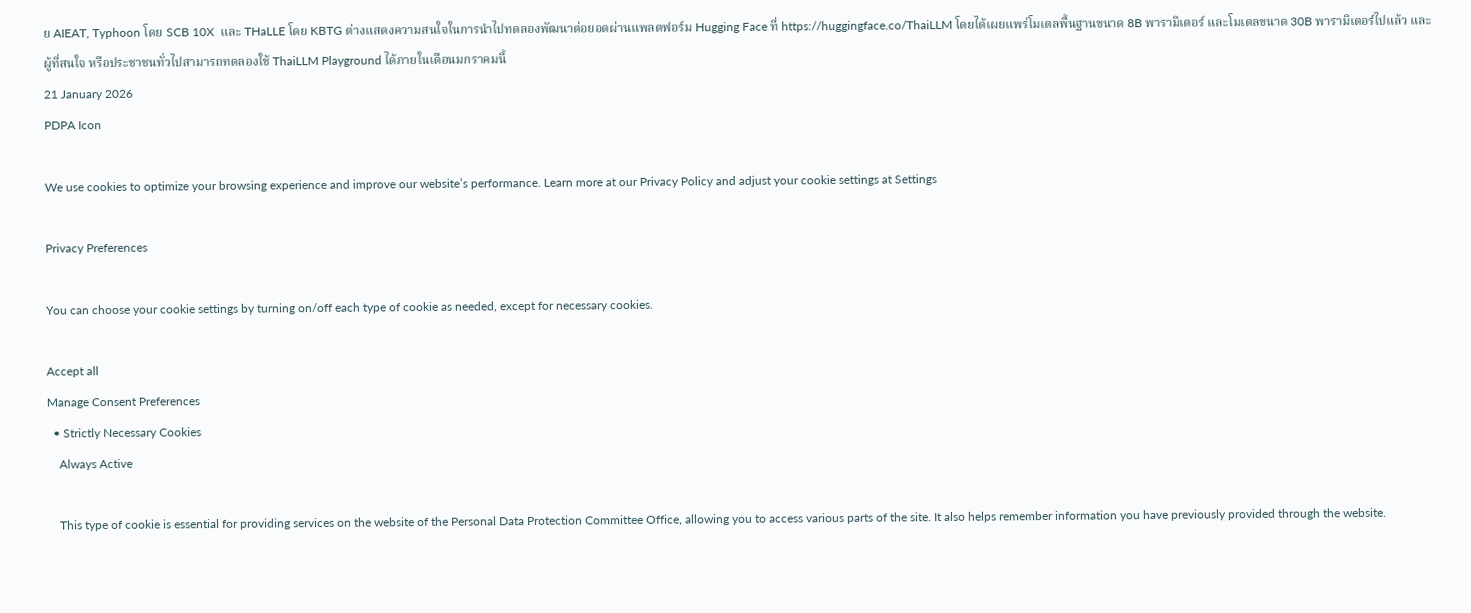ย AIEAT, Typhoon โดย SCB 10X  และ THaLLE โดย KBTG ต่างแสดงความสนใจในการนำไปทดลองพัฒนาต่อยอดผ่านแพลตฟอร์ม Hugging Face ที่ https://huggingface.co/ThaiLLM โดยได้เผยแพร่โมเดลพื้นฐานขนาด 8B พารามิเตอร์ และโมเดลขนาด 30B พารามิเตอร์ไปแล้ว และผู้ที่สนใจ หรือประชาชนทั่วไปสามารถทดลองใช้ ThaiLLM Playground ได้ภายในเดือนมกราคมนี้
21 January 2026
PDPA Icon

We use cookies to optimize your browsing experience and improve our website’s performance. Learn more at our Privacy Policy and adjust your cookie settings at Settings

Privacy Preferences

You can choose your cookie settings by turning on/off each type of cookie as needed, except for necessary cookies.

Accept all
Manage Consent Preferences
  • Strictly Necessary Cookies
    Always Active

    This type of cookie is essential for providing services on the website of the Personal Data Protection Committee Office, allowing you to access various parts of the site. It also helps remember information you have previously provided through the website.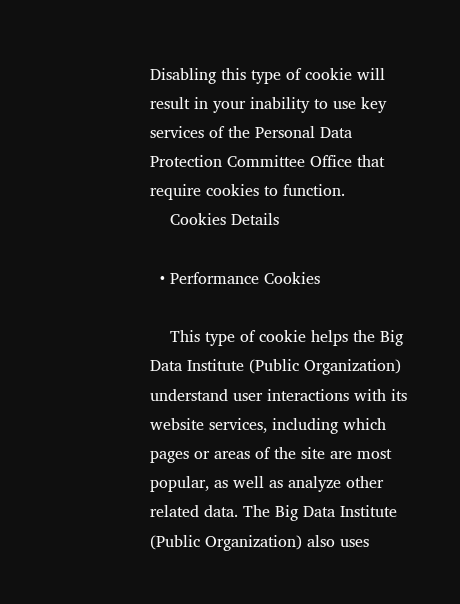Disabling this type of cookie will result in your inability to use key services of the Personal Data Protection Committee Office that require cookies to function.
    Cookies Details

  • Performance Cookies

    This type of cookie helps the Big Data Institute (Public Organization) understand user interactions with its website services, including which pages or areas of the site are most popular, as well as analyze other related data. The Big Data Institute (Public Organization) also uses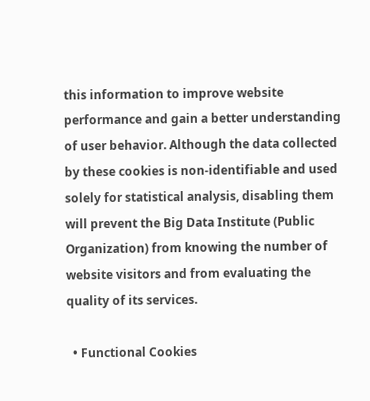this information to improve website performance and gain a better understanding of user behavior. Although the data collected by these cookies is non-identifiable and used solely for statistical analysis, disabling them will prevent the Big Data Institute (Public Organization) from knowing the number of website visitors and from evaluating the quality of its services.

  • Functional Cookies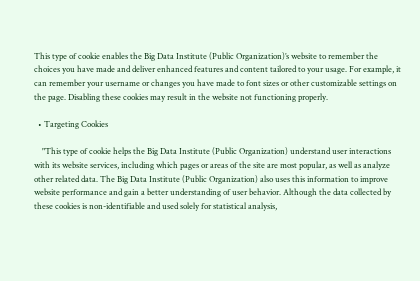This type of cookie enables the Big Data Institute (Public Organization)’s website to remember the choices you have made and deliver enhanced features and content tailored to your usage. For example, it can remember your username or changes you have made to font sizes or other customizable settings on the page. Disabling these cookies may result in the website not functioning properly.

  • Targeting Cookies

    "This type of cookie helps the Big Data Institute (Public Organization) understand user interactions with its website services, including which pages or areas of the site are most popular, as well as analyze other related data. The Big Data Institute (Public Organization) also uses this information to improve website performance and gain a better understanding of user behavior. Although the data collected by these cookies is non-identifiable and used solely for statistical analysis,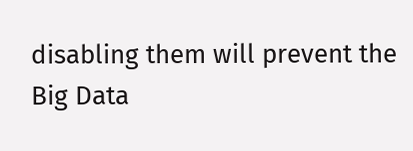disabling them will prevent the Big Data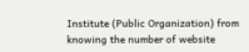Institute (Public Organization) from knowing the number of website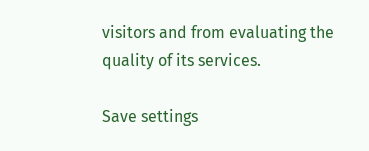visitors and from evaluating the quality of its services.

Save settings